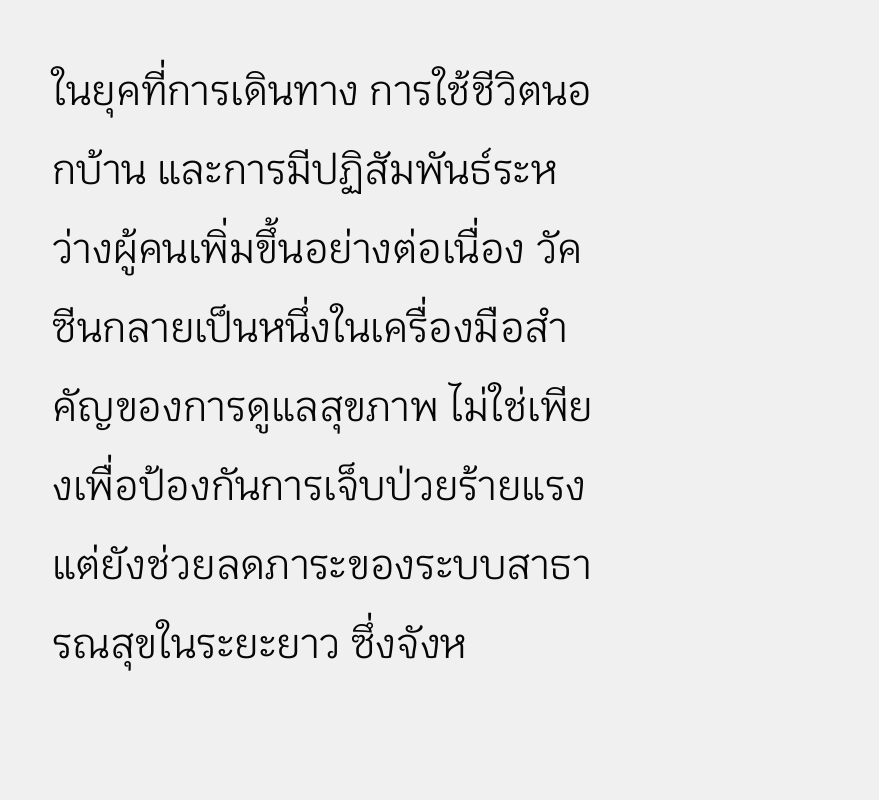ในยุคที่การเดินทาง การใช้ชีวิตนอกบ้าน และการมีปฏิสัมพันธ์ระหว่างผู้คนเพิ่มขึ้นอย่างต่อเนื่อง วัคซีนกลายเป็นหนึ่งในเครื่องมือสำคัญของการดูแลสุขภาพ ไม่ใช่เพียงเพื่อป้องกันการเจ็บป่วยร้ายแรง แต่ยังช่วยลดภาระของระบบสาธารณสุขในระยะยาว ซึ่งจังห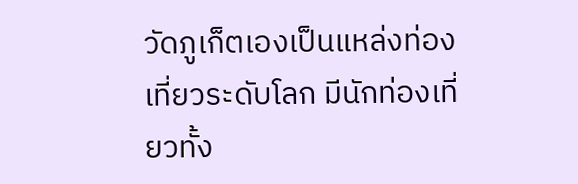วัดภูเก็ตเองเป็นแหล่งท่องเที่ยวระดับโลก มีนักท่องเที่ยวทั้ง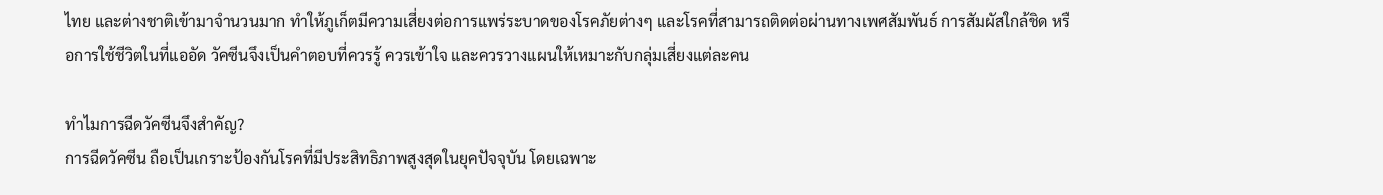ไทย และต่างชาติเข้ามาจำนวนมาก ทำให้ภูเก็ตมีความเสี่ยงต่อการแพร่ระบาดของโรคภัยต่างๆ และโรคที่สามารถติดต่อผ่านทางเพศสัมพันธ์ การสัมผัสใกล้ชิด หรือการใช้ชีวิตในที่แออัด วัคซีนจึงเป็นคำตอบที่ควรรู้ ควรเข้าใจ และควรวางแผนให้เหมาะกับกลุ่มเสี่ยงแต่ละคน

ทำไมการฉีดวัคซีนจึงสำคัญ?
การฉีดวัคซีน ถือเป็นเกราะป้องกันโรคที่มีประสิทธิภาพสูงสุดในยุคปัจจุบัน โดยเฉพาะ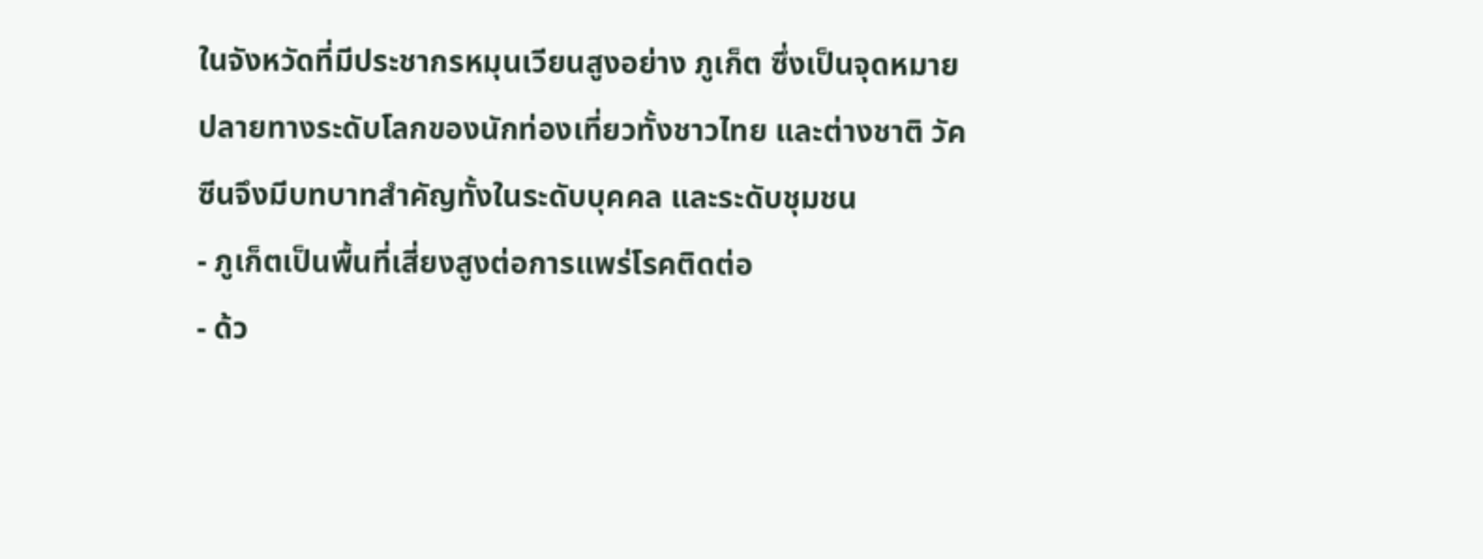ในจังหวัดที่มีประชากรหมุนเวียนสูงอย่าง ภูเก็ต ซึ่งเป็นจุดหมายปลายทางระดับโลกของนักท่องเที่ยวทั้งชาวไทย และต่างชาติ วัคซีนจึงมีบทบาทสำคัญทั้งในระดับบุคคล และระดับชุมชน
- ภูเก็ตเป็นพื้นที่เสี่ยงสูงต่อการแพร่โรคติดต่อ
- ด้ว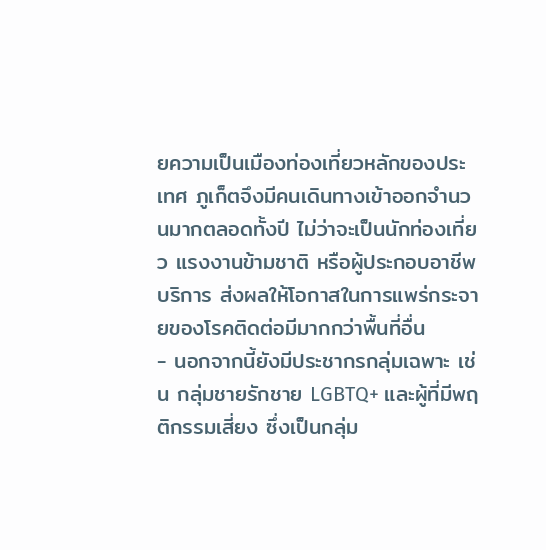ยความเป็นเมืองท่องเที่ยวหลักของประเทศ ภูเก็ตจึงมีคนเดินทางเข้าออกจำนวนมากตลอดทั้งปี ไม่ว่าจะเป็นนักท่องเที่ยว แรงงานข้ามชาติ หรือผู้ประกอบอาชีพบริการ ส่งผลให้โอกาสในการแพร่กระจายของโรคติดต่อมีมากกว่าพื้นที่อื่น
- นอกจากนี้ยังมีประชากรกลุ่มเฉพาะ เช่น กลุ่มชายรักชาย LGBTQ+ และผู้ที่มีพฤติกรรมเสี่ยง ซึ่งเป็นกลุ่ม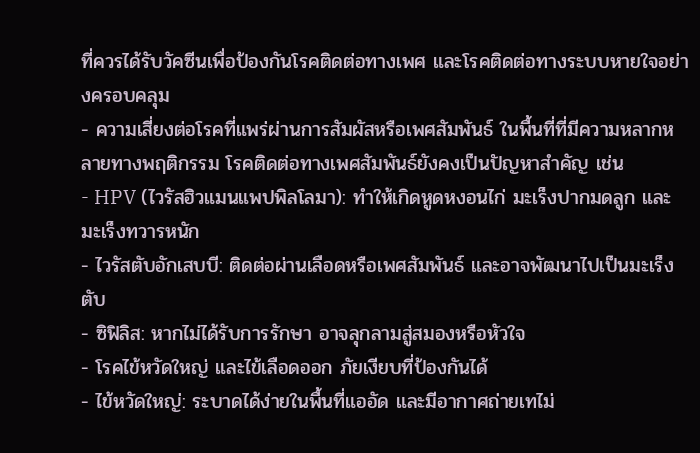ที่ควรได้รับวัคซีนเพื่อป้องกันโรคติดต่อทางเพศ และโรคติดต่อทางระบบหายใจอย่างครอบคลุม
- ความเสี่ยงต่อโรคที่แพร่ผ่านการสัมผัสหรือเพศสัมพันธ์ ในพื้นที่ที่มีความหลากหลายทางพฤติกรรม โรคติดต่อทางเพศสัมพันธ์ยังคงเป็นปัญหาสำคัญ เช่น
- HPV (ไวรัสฮิวแมนแพปพิลโลมา): ทำให้เกิดหูดหงอนไก่ มะเร็งปากมดลูก และมะเร็งทวารหนัก
- ไวรัสตับอักเสบบี: ติดต่อผ่านเลือดหรือเพศสัมพันธ์ และอาจพัฒนาไปเป็นมะเร็งตับ
- ซิฟิลิส: หากไม่ได้รับการรักษา อาจลุกลามสู่สมองหรือหัวใจ
- โรคไข้หวัดใหญ่ และไข้เลือดออก ภัยเงียบที่ป้องกันได้
- ไข้หวัดใหญ่: ระบาดได้ง่ายในพื้นที่แออัด และมีอากาศถ่ายเทไม่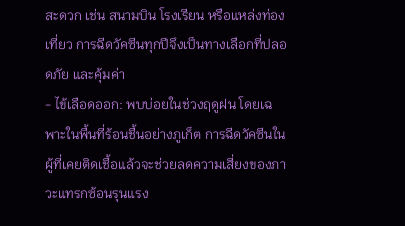สะดวก เช่น สนามบิน โรงเรียน หรือแหล่งท่องเที่ยว การฉีดวัคซีนทุกปีจึงเป็นทางเลือกที่ปลอดภัย และคุ้มค่า
- ไข้เลือดออก: พบบ่อยในช่วงฤดูฝน โดยเฉพาะในพื้นที่ร้อนชื้นอย่างภูเก็ต การฉีดวัคซีนในผู้ที่เคยติดเชื้อแล้วจะช่วยลดความเสี่ยงของภาวะแทรกซ้อนรุนแรง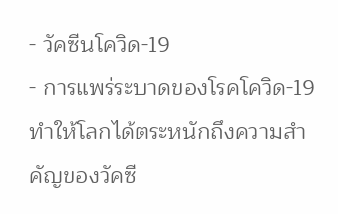- วัคซีนโควิด-19
- การแพร่ระบาดของโรคโควิด-19 ทำให้โลกได้ตระหนักถึงความสำคัญของวัคซี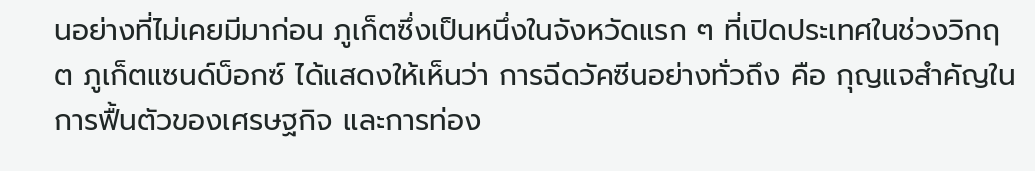นอย่างที่ไม่เคยมีมาก่อน ภูเก็ตซึ่งเป็นหนึ่งในจังหวัดแรก ๆ ที่เปิดประเทศในช่วงวิกฤต ภูเก็ตแซนด์บ็อกซ์ ได้แสดงให้เห็นว่า การฉีดวัคซีนอย่างทั่วถึง คือ กุญแจสำคัญในการฟื้นตัวของเศรษฐกิจ และการท่อง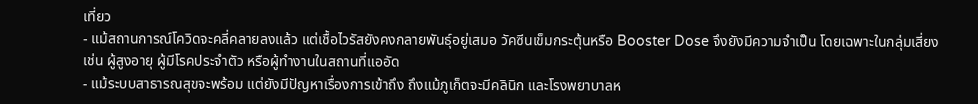เที่ยว
- แม้สถานการณ์โควิดจะคลี่คลายลงแล้ว แต่เชื้อไวรัสยังคงกลายพันธุ์อยู่เสมอ วัคซีนเข็มกระตุ้นหรือ Booster Dose จึงยังมีความจำเป็น โดยเฉพาะในกลุ่มเสี่ยง เช่น ผู้สูงอายุ ผู้มีโรคประจำตัว หรือผู้ทำงานในสถานที่แออัด
- แม้ระบบสาธารณสุขจะพร้อม แต่ยังมีปัญหาเรื่องการเข้าถึง ถึงแม้ภูเก็ตจะมีคลินิก และโรงพยาบาลห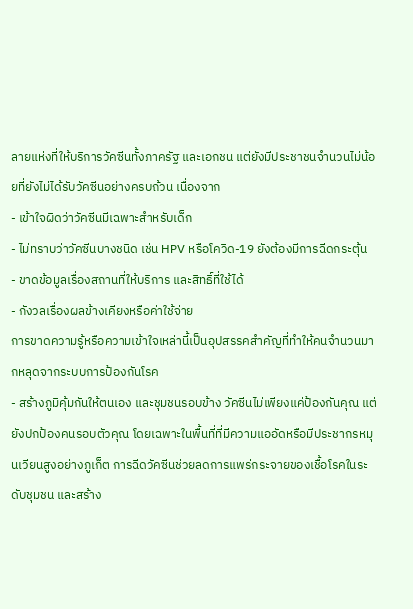ลายแห่งที่ให้บริการวัคซีนทั้งภาครัฐ และเอกชน แต่ยังมีประชาชนจำนวนไม่น้อยที่ยังไม่ได้รับวัคซีนอย่างครบถ้วน เนื่องจาก
- เข้าใจผิดว่าวัคซีนมีเฉพาะสำหรับเด็ก
- ไม่ทราบว่าวัคซีนบางชนิด เช่น HPV หรือโควิด-19 ยังต้องมีการฉีดกระตุ้น
- ขาดข้อมูลเรื่องสถานที่ให้บริการ และสิทธิ์ที่ใช้ได้
- กังวลเรื่องผลข้างเคียงหรือค่าใช้จ่าย
การขาดความรู้หรือความเข้าใจเหล่านี้เป็นอุปสรรคสำคัญที่ทำให้คนจำนวนมากหลุดจากระบบการป้องกันโรค
- สร้างภูมิคุ้มกันให้ตนเอง และชุมชนรอบข้าง วัคซีนไม่เพียงแค่ป้องกันคุณ แต่ยังปกป้องคนรอบตัวคุณ โดยเฉพาะในพื้นที่ที่มีความแออัดหรือมีประชากรหมุนเวียนสูงอย่างภูเก็ต การฉีดวัคซีนช่วยลดการแพร่กระจายของเชื้อโรคในระดับชุมชน และสร้าง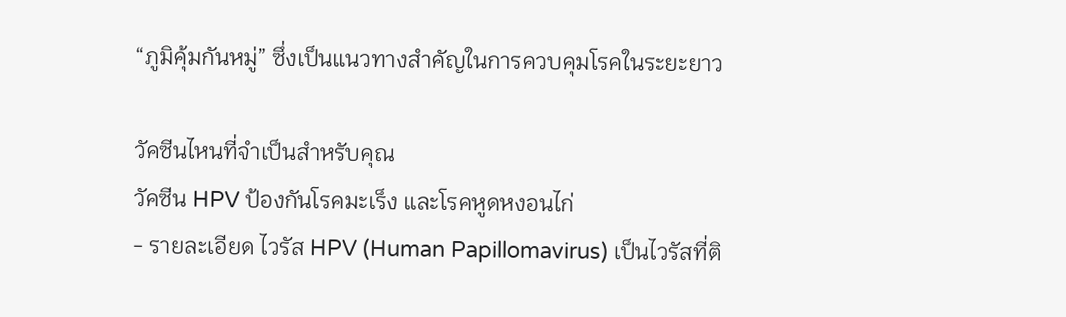“ภูมิคุ้มกันหมู่” ซึ่งเป็นแนวทางสำคัญในการควบคุมโรคในระยะยาว

วัคซีนไหนที่จำเป็นสำหรับคุณ
วัคซีน HPV ป้องกันโรคมะเร็ง และโรคหูดหงอนไก่
- รายละเอียด ไวรัส HPV (Human Papillomavirus) เป็นไวรัสที่ติ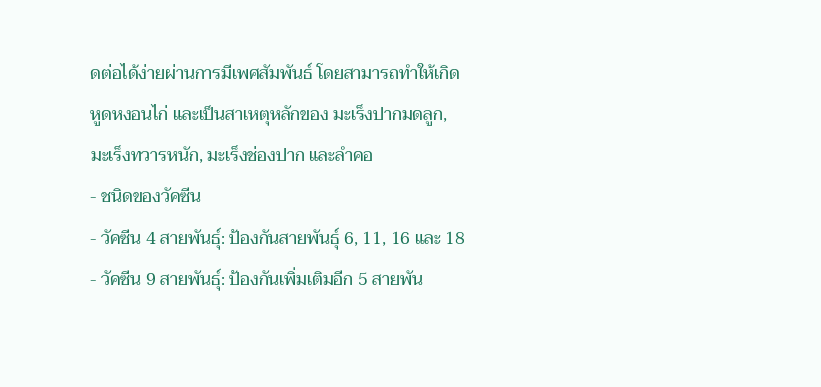ดต่อได้ง่ายผ่านการมีเพศสัมพันธ์ โดยสามารถทำให้เกิดหูดหงอนไก่ และเป็นสาเหตุหลักของ มะเร็งปากมดลูก, มะเร็งทวารหนัก, มะเร็งช่องปาก และลำคอ
- ชนิดของวัคซีน
- วัคซีน 4 สายพันธุ์: ป้องกันสายพันธุ์ 6, 11, 16 และ 18
- วัคซีน 9 สายพันธุ์: ป้องกันเพิ่มเติมอีก 5 สายพัน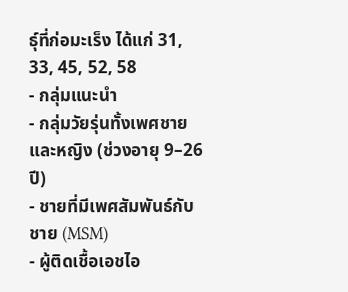ธุ์ที่ก่อมะเร็ง ได้แก่ 31, 33, 45, 52, 58
- กลุ่มแนะนำ
- กลุ่มวัยรุ่นทั้งเพศชาย และหญิง (ช่วงอายุ 9–26 ปี)
- ชายที่มีเพศสัมพันธ์กับชาย (MSM)
- ผู้ติดเชื้อเอชไอ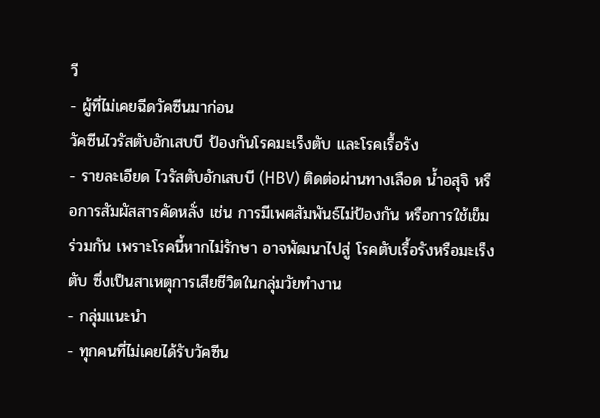วี
- ผู้ที่ไม่เคยฉีดวัคซีนมาก่อน
วัคซีนไวรัสตับอักเสบบี ป้องกันโรคมะเร็งตับ และโรคเรื้อรัง
- รายละเอียด ไวรัสตับอักเสบบี (HBV) ติดต่อผ่านทางเลือด น้ำอสุจิ หรือการสัมผัสสารคัดหลั่ง เช่น การมีเพศสัมพันธ์ไม่ป้องกัน หรือการใช้เข็มร่วมกัน เพราะโรคนี้หากไม่รักษา อาจพัฒนาไปสู่ โรคตับเรื้อรังหรือมะเร็งตับ ซึ่งเป็นสาเหตุการเสียชีวิตในกลุ่มวัยทำงาน
- กลุ่มแนะนำ
- ทุกคนที่ไม่เคยได้รับวัคซีน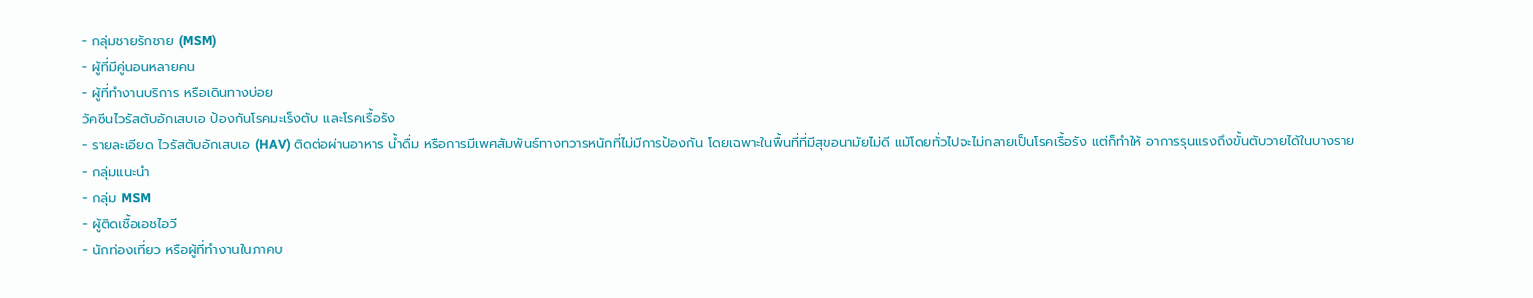- กลุ่มชายรักชาย (MSM)
- ผู้ที่มีคู่นอนหลายคน
- ผู้ที่ทำงานบริการ หรือเดินทางบ่อย
วัคซีนไวรัสตับอักเสบเอ ป้องกันโรคมะเร็งตับ และโรคเรื้อรัง
- รายละเอียด ไวรัสตับอักเสบเอ (HAV) ติดต่อผ่านอาหาร น้ำดื่ม หรือการมีเพศสัมพันธ์ทางทวารหนักที่ไม่มีการป้องกัน โดยเฉพาะในพื้นที่ที่มีสุขอนามัยไม่ดี แม้โดยทั่วไปจะไม่กลายเป็นโรคเรื้อรัง แต่ก็ทำให้ อาการรุนแรงถึงขั้นตับวายได้ในบางราย
- กลุ่มแนะนำ
- กลุ่ม MSM
- ผู้ติดเชื้อเอชไอวี
- นักท่องเที่ยว หรือผู้ที่ทำงานในภาคบ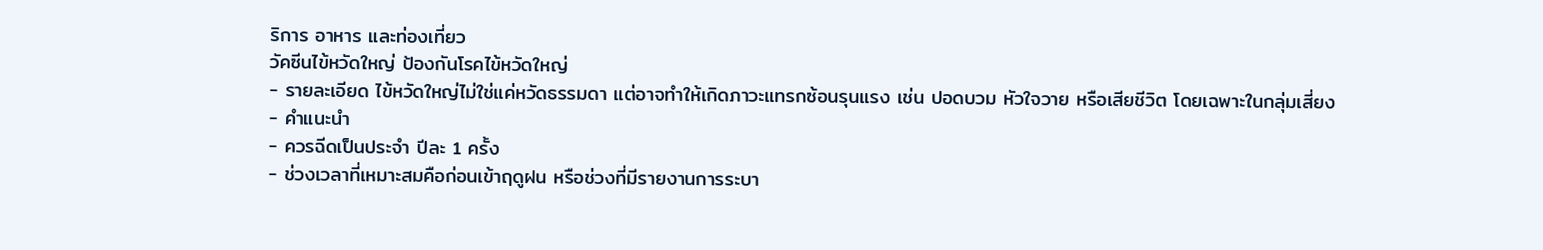ริการ อาหาร และท่องเที่ยว
วัคซีนไข้หวัดใหญ่ ป้องกันโรคไข้หวัดใหญ่
- รายละเอียด ไข้หวัดใหญ่ไม่ใช่แค่หวัดธรรมดา แต่อาจทำให้เกิดภาวะแทรกซ้อนรุนแรง เช่น ปอดบวม หัวใจวาย หรือเสียชีวิต โดยเฉพาะในกลุ่มเสี่ยง
- คำแนะนำ
- ควรฉีดเป็นประจำ ปีละ 1 ครั้ง
- ช่วงเวลาที่เหมาะสมคือก่อนเข้าฤดูฝน หรือช่วงที่มีรายงานการระบา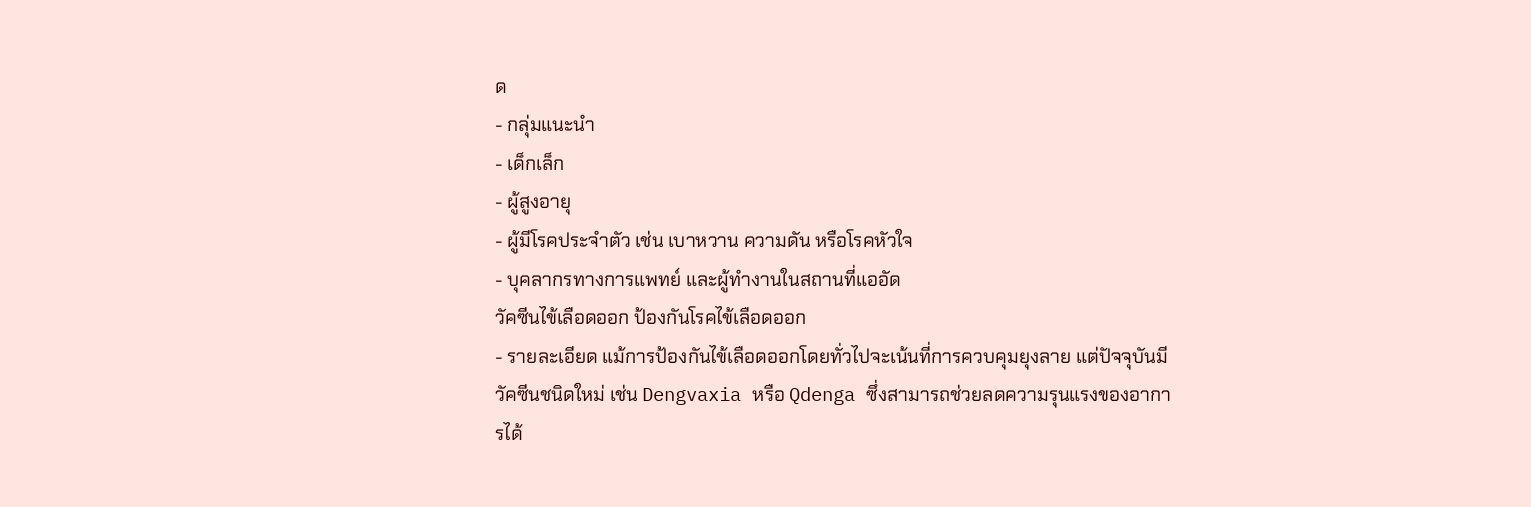ด
- กลุ่มแนะนำ
- เด็กเล็ก
- ผู้สูงอายุ
- ผู้มีโรคประจำตัว เช่น เบาหวาน ความดัน หรือโรคหัวใจ
- บุคลากรทางการแพทย์ และผู้ทำงานในสถานที่แออัด
วัคซีนไข้เลือดออก ป้องกันโรคไข้เลือดออก
- รายละเอียด แม้การป้องกันไข้เลือดออกโดยทั่วไปจะเน้นที่การควบคุมยุงลาย แต่ปัจจุบันมีวัคซีนชนิดใหม่ เช่น Dengvaxia หรือ Qdenga ซึ่งสามารถช่วยลดความรุนแรงของอาการได้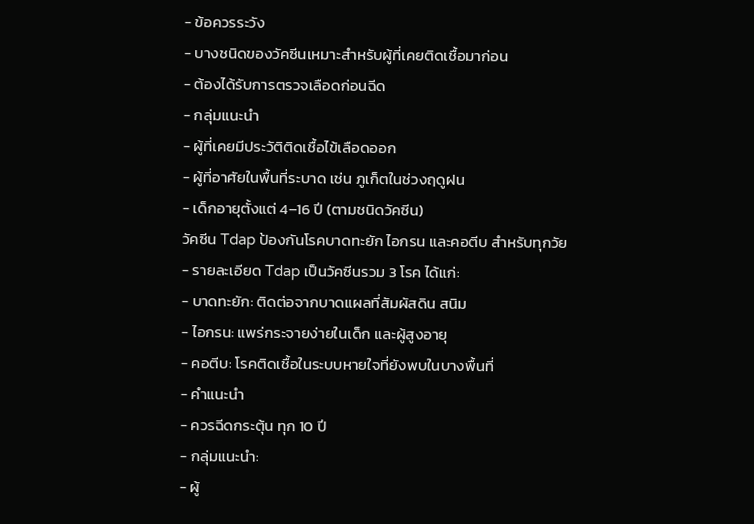- ข้อควรระวัง
- บางชนิดของวัคซีนเหมาะสำหรับผู้ที่เคยติดเชื้อมาก่อน
- ต้องได้รับการตรวจเลือดก่อนฉีด
- กลุ่มแนะนำ
- ผู้ที่เคยมีประวัติติดเชื้อไข้เลือดออก
- ผู้ที่อาศัยในพื้นที่ระบาด เช่น ภูเก็ตในช่วงฤดูฝน
- เด็กอายุตั้งแต่ 4–16 ปี (ตามชนิดวัคซีน)
วัคซีน Tdap ป้องกันโรคบาดทะยัก ไอกรน และคอตีบ สำหรับทุกวัย
- รายละเอียด Tdap เป็นวัคซีนรวม 3 โรค ได้แก่:
- บาดทะยัก: ติดต่อจากบาดแผลที่สัมผัสดิน สนิม
- ไอกรน: แพร่กระจายง่ายในเด็ก และผู้สูงอายุ
- คอตีบ: โรคติดเชื้อในระบบหายใจที่ยังพบในบางพื้นที่
- คำแนะนำ
- ควรฉีดกระตุ้น ทุก 10 ปี
- กลุ่มแนะนำ:
- ผู้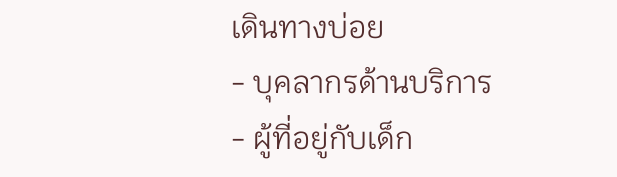เดินทางบ่อย
- บุคลากรด้านบริการ
- ผู้ที่อยู่กับเด็ก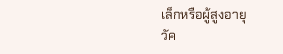เล็กหรือผู้สูงอายุ
วัค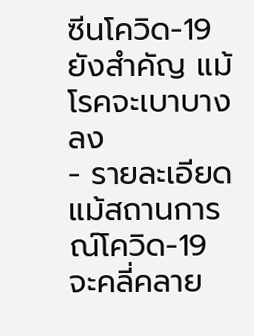ซีนโควิด-19 ยังสำคัญ แม้โรคจะเบาบางลง
- รายละเอียด แม้สถานการณ์โควิด-19 จะคลี่คลาย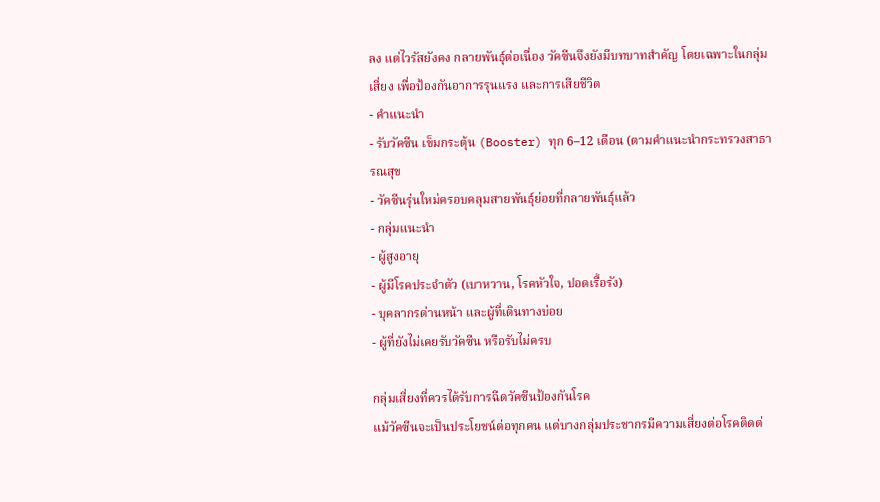ลง แต่ไวรัสยังคง กลายพันธุ์ต่อเนื่อง วัคซีนจึงยังมีบทบาทสำคัญ โดยเฉพาะในกลุ่มเสี่ยง เพื่อป้องกันอาการรุนแรง และการเสียชีวิต
- คำแนะนำ
- รับวัคซีน เข็มกระตุ้น (Booster) ทุก 6–12 เดือน (ตามคำแนะนำกระทรวงสาธารณสุข
- วัคซีนรุ่นใหม่ครอบคลุมสายพันธุ์ย่อยที่กลายพันธุ์แล้ว
- กลุ่มแนะนำ
- ผู้สูงอายุ
- ผู้มีโรคประจำตัว (เบาหวาน, โรคหัวใจ, ปอดเรื้อรัง)
- บุคลากรด่านหน้า และผู้ที่เดินทางบ่อย
- ผู้ที่ยังไม่เคยรับวัคซีน หรือรับไม่ครบ

กลุ่มเสี่ยงที่ควรได้รับการฉีดวัคซีนป้องกันโรค
แม้วัคซีนจะเป็นประโยชน์ต่อทุกคน แต่บางกลุ่มประชากรมีความเสี่ยงต่อโรคติดต่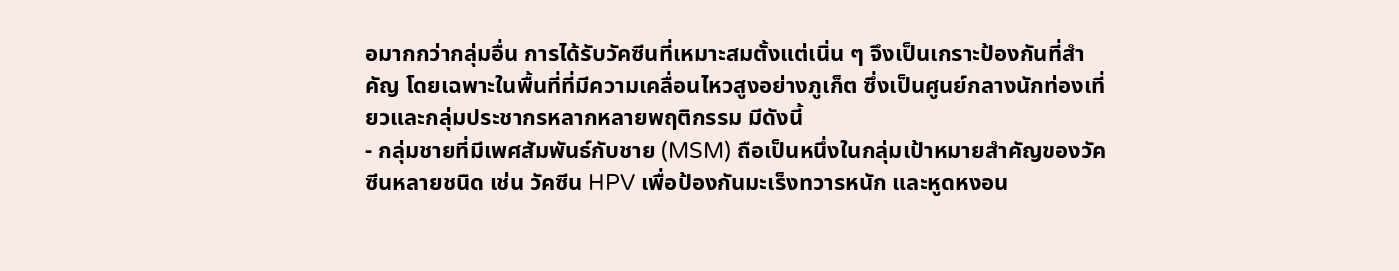อมากกว่ากลุ่มอื่น การได้รับวัคซีนที่เหมาะสมตั้งแต่เนิ่น ๆ จึงเป็นเกราะป้องกันที่สำคัญ โดยเฉพาะในพื้นที่ที่มีความเคลื่อนไหวสูงอย่างภูเก็ต ซึ่งเป็นศูนย์กลางนักท่องเที่ยวและกลุ่มประชากรหลากหลายพฤติกรรม มีดังนี้
- กลุ่มชายที่มีเพศสัมพันธ์กับชาย (MSM) ถือเป็นหนึ่งในกลุ่มเป้าหมายสำคัญของวัคซีนหลายชนิด เช่น วัคซีน HPV เพื่อป้องกันมะเร็งทวารหนัก และหูดหงอน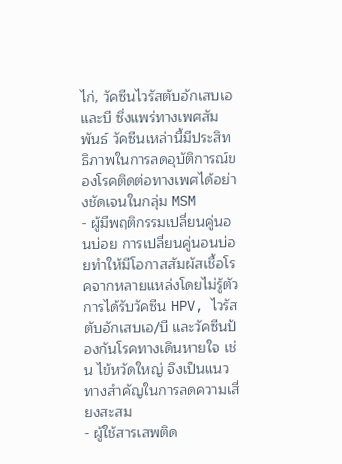ไก่, วัคซีนไวรัสตับอักเสบเอ และบี ซึ่งแพร่ทางเพศสัมพันธ์ วัคซีนเหล่านี้มีประสิทธิภาพในการลดอุบัติการณ์ของโรคติดต่อทางเพศได้อย่างชัดเจนในกลุ่ม MSM
- ผู้มีพฤติกรรมเปลี่ยนคู่นอนบ่อย การเปลี่ยนคู่นอนบ่อยทำให้มีโอกาสสัมผัสเชื้อโรคจากหลายแหล่งโดยไม่รู้ตัว การได้รับวัคซีน HPV, ไวรัสตับอักเสบเอ/บี และวัคซีนป้องกันโรคทางเดินหายใจ เช่น ไข้หวัดใหญ่ จึงเป็นแนวทางสำคัญในการลดความเสี่ยงสะสม
- ผู้ใช้สารเสพติด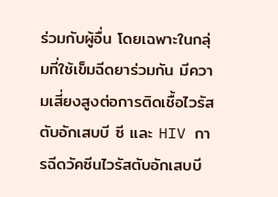ร่วมกับผู้อื่น โดยเฉพาะในกลุ่มที่ใช้เข็มฉีดยาร่วมกัน มีความเสี่ยงสูงต่อการติดเชื้อไวรัสตับอักเสบบี ซี และ HIV การฉีดวัคซีนไวรัสตับอักเสบบี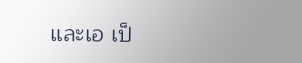และเอ เป็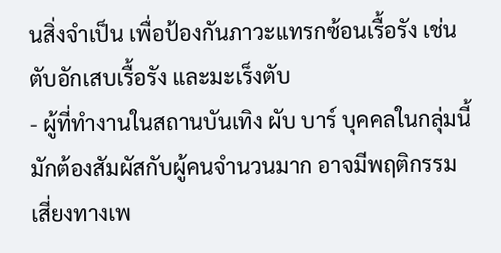นสิ่งจำเป็น เพื่อป้องกันภาวะแทรกซ้อนเรื้อรัง เช่น ตับอักเสบเรื้อรัง และมะเร็งตับ
- ผู้ที่ทำงานในสถานบันเทิง ผับ บาร์ บุคคลในกลุ่มนี้มักต้องสัมผัสกับผู้คนจำนวนมาก อาจมีพฤติกรรมเสี่ยงทางเพ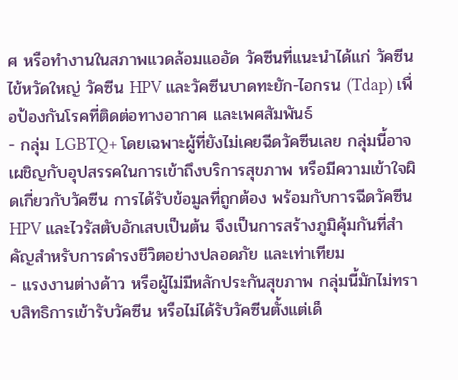ศ หรือทำงานในสภาพแวดล้อมแออัด วัคซีนที่แนะนำได้แก่ วัคซีนไข้หวัดใหญ่ วัคซีน HPV และวัคซีนบาดทะยัก-ไอกรน (Tdap) เพื่อป้องกันโรคที่ติดต่อทางอากาศ และเพศสัมพันธ์
- กลุ่ม LGBTQ+ โดยเฉพาะผู้ที่ยังไม่เคยฉีดวัคซีนเลย กลุ่มนี้อาจเผชิญกับอุปสรรคในการเข้าถึงบริการสุขภาพ หรือมีความเข้าใจผิดเกี่ยวกับวัคซีน การได้รับข้อมูลที่ถูกต้อง พร้อมกับการฉีดวัคซีน HPV และไวรัสตับอักเสบเป็นต้น จึงเป็นการสร้างภูมิคุ้มกันที่สำคัญสำหรับการดำรงชีวิตอย่างปลอดภัย และเท่าเทียม
- แรงงานต่างด้าว หรือผู้ไม่มีหลักประกันสุขภาพ กลุ่มนี้มักไม่ทราบสิทธิการเข้ารับวัคซีน หรือไม่ได้รับวัคซีนตั้งแต่เด็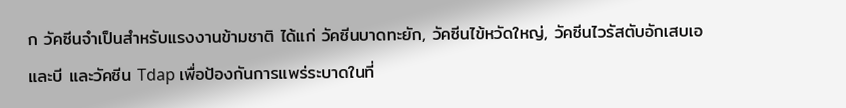ก วัคซีนจำเป็นสำหรับแรงงานข้ามชาติ ได้แก่ วัคซีนบาดทะยัก, วัคซีนไข้หวัดใหญ่, วัคซีนไวรัสตับอักเสบเอและบี และวัคซีน Tdap เพื่อป้องกันการแพร่ระบาดในที่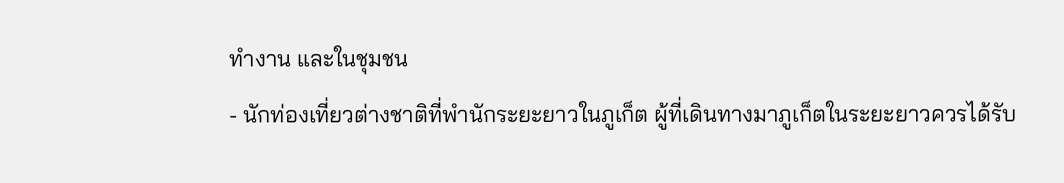ทำงาน และในชุมชน
- นักท่องเที่ยวต่างชาติที่พำนักระยะยาวในภูเก็ต ผู้ที่เดินทางมาภูเก็ตในระยะยาวควรได้รับ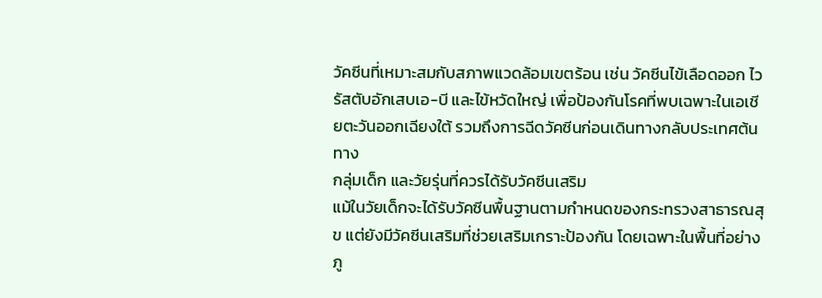วัคซีนที่เหมาะสมกับสภาพแวดล้อมเขตร้อน เช่น วัคซีนไข้เลือดออก ไวรัสตับอักเสบเอ-บี และไข้หวัดใหญ่ เพื่อป้องกันโรคที่พบเฉพาะในเอเชียตะวันออกเฉียงใต้ รวมถึงการฉีดวัคซีนก่อนเดินทางกลับประเทศต้นทาง
กลุ่มเด็ก และวัยรุ่นที่ควรได้รับวัคซีนเสริม
แม้ในวัยเด็กจะได้รับวัคซีนพื้นฐานตามกำหนดของกระทรวงสาธารณสุข แต่ยังมีวัคซีนเสริมที่ช่วยเสริมเกราะป้องกัน โดยเฉพาะในพื้นที่อย่างภู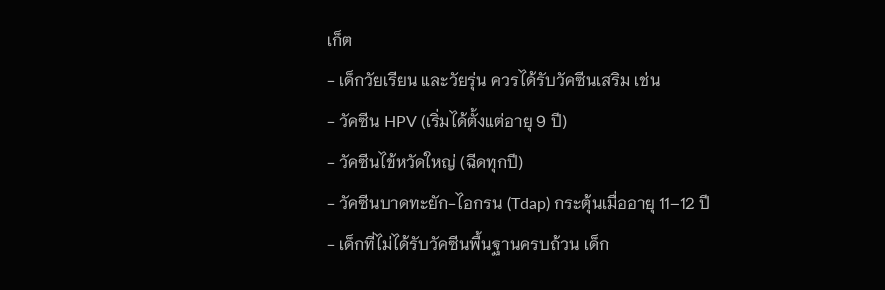เก็ต
- เด็กวัยเรียน และวัยรุ่น ควรได้รับวัคซีนเสริม เช่น
- วัคซีน HPV (เริ่มได้ตั้งแต่อายุ 9 ปี)
- วัคซีนไข้หวัดใหญ่ (ฉีดทุกปี)
- วัคซีนบาดทะยัก-ไอกรน (Tdap) กระตุ้นเมื่ออายุ 11–12 ปี
- เด็กที่ไม่ได้รับวัคซีนพื้นฐานครบถ้วน เด็ก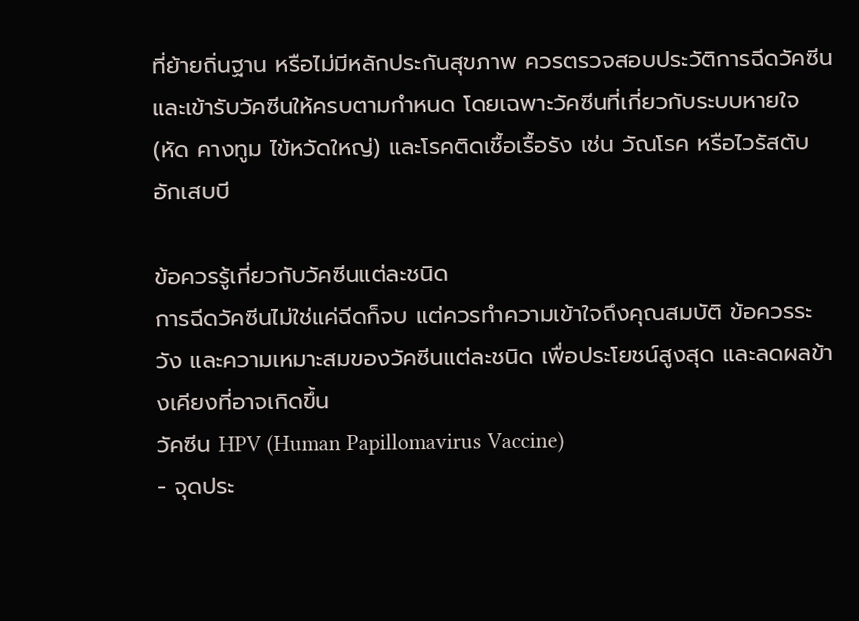ที่ย้ายถิ่นฐาน หรือไม่มีหลักประกันสุขภาพ ควรตรวจสอบประวัติการฉีดวัคซีน และเข้ารับวัคซีนให้ครบตามกำหนด โดยเฉพาะวัคซีนที่เกี่ยวกับระบบหายใจ (หัด คางทูม ไข้หวัดใหญ่) และโรคติดเชื้อเรื้อรัง เช่น วัณโรค หรือไวรัสตับอักเสบบี

ข้อควรรู้เกี่ยวกับวัคซีนแต่ละชนิด
การฉีดวัคซีนไม่ใช่แค่ฉีดก็จบ แต่ควรทำความเข้าใจถึงคุณสมบัติ ข้อควรระวัง และความเหมาะสมของวัคซีนแต่ละชนิด เพื่อประโยชน์สูงสุด และลดผลข้างเคียงที่อาจเกิดขึ้น
วัคซีน HPV (Human Papillomavirus Vaccine)
- จุดประ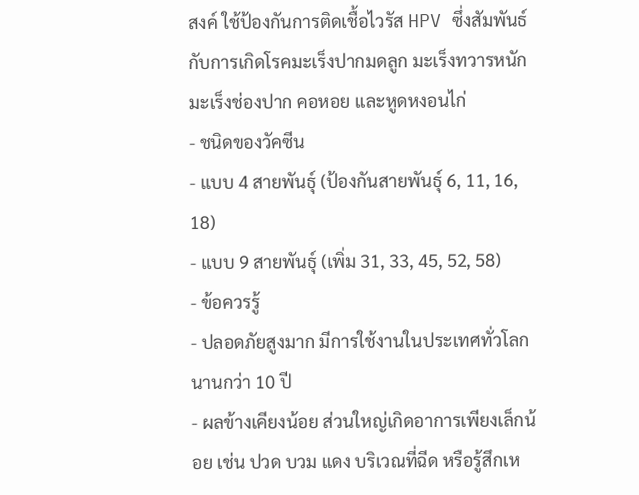สงค์ ใช้ป้องกันการติดเชื้อไวรัส HPV ซึ่งสัมพันธ์กับการเกิดโรคมะเร็งปากมดลูก มะเร็งทวารหนัก มะเร็งช่องปาก คอหอย และหูดหงอนไก่
- ชนิดของวัคซีน
- แบบ 4 สายพันธุ์ (ป้องกันสายพันธุ์ 6, 11, 16, 18)
- แบบ 9 สายพันธุ์ (เพิ่ม 31, 33, 45, 52, 58)
- ข้อควรรู้
- ปลอดภัยสูงมาก มีการใช้งานในประเทศทั่วโลกนานกว่า 10 ปี
- ผลข้างเคียงน้อย ส่วนใหญ่เกิดอาการเพียงเล็กน้อย เช่น ปวด บวม แดง บริเวณที่ฉีด หรือรู้สึกเห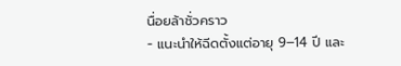นื่อยล้าชั่วคราว
- แนะนำให้ฉีดตั้งแต่อายุ 9–14 ปี และ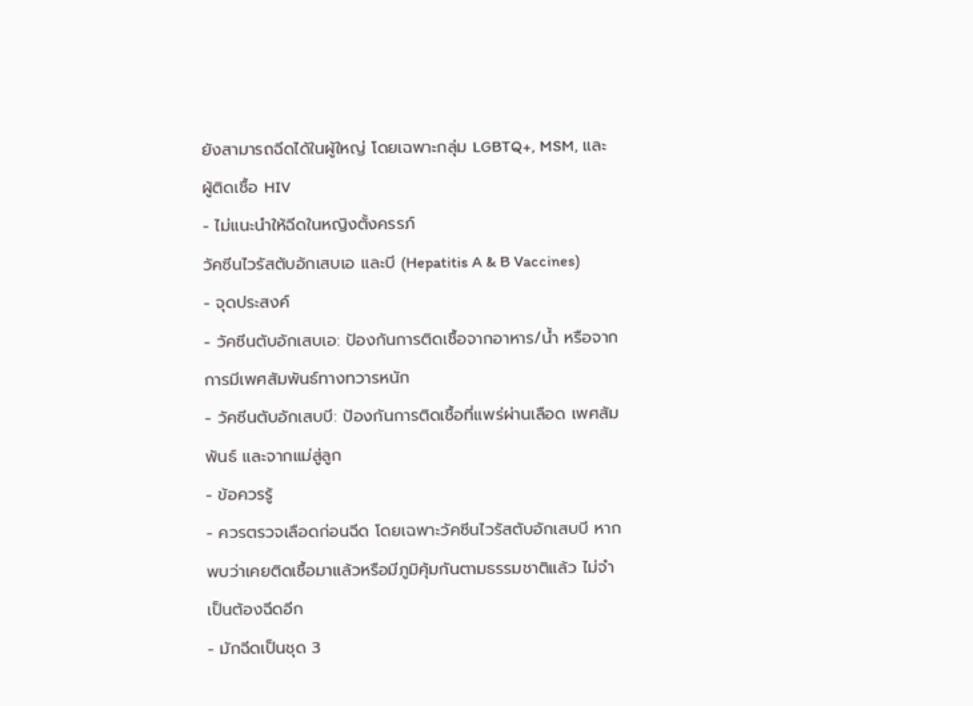ยังสามารถฉีดได้ในผู้ใหญ่ โดยเฉพาะกลุ่ม LGBTQ+, MSM, และผู้ติดเชื้อ HIV
- ไม่แนะนำให้ฉีดในหญิงตั้งครรภ์
วัคซีนไวรัสตับอักเสบเอ และบี (Hepatitis A & B Vaccines)
- จุดประสงค์
- วัคซีนตับอักเสบเอ: ป้องกันการติดเชื้อจากอาหาร/น้ำ หรือจากการมีเพศสัมพันธ์ทางทวารหนัก
- วัคซีนตับอักเสบบี: ป้องกันการติดเชื้อที่แพร่ผ่านเลือด เพศสัมพันธ์ และจากแม่สู่ลูก
- ข้อควรรู้
- ควรตรวจเลือดก่อนฉีด โดยเฉพาะวัคซีนไวรัสตับอักเสบบี หากพบว่าเคยติดเชื้อมาแล้วหรือมีภูมิคุ้มกันตามธรรมชาติแล้ว ไม่จำเป็นต้องฉีดอีก
- มักฉีดเป็นชุด 3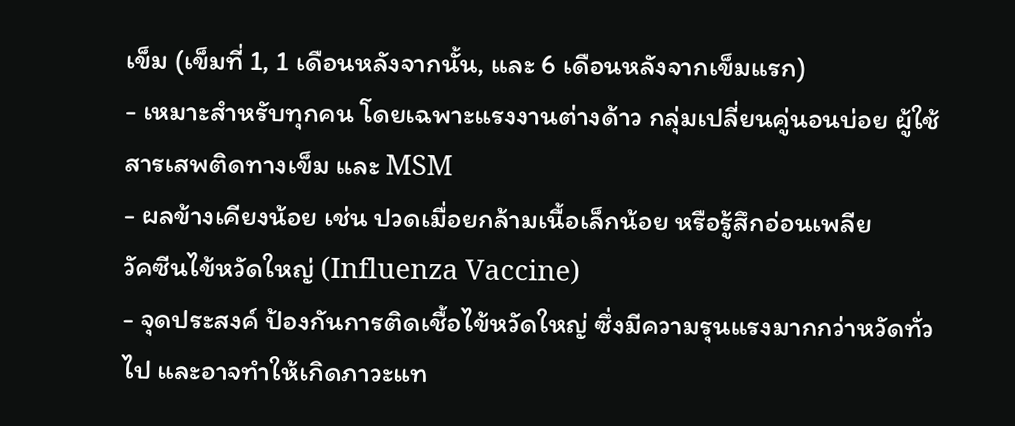เข็ม (เข็มที่ 1, 1 เดือนหลังจากนั้น, และ 6 เดือนหลังจากเข็มแรก)
- เหมาะสำหรับทุกคน โดยเฉพาะแรงงานต่างด้าว กลุ่มเปลี่ยนคู่นอนบ่อย ผู้ใช้สารเสพติดทางเข็ม และ MSM
- ผลข้างเคียงน้อย เช่น ปวดเมื่อยกล้ามเนื้อเล็กน้อย หรือรู้สึกอ่อนเพลีย
วัคซีนไข้หวัดใหญ่ (Influenza Vaccine)
- จุดประสงค์ ป้องกันการติดเชื้อไข้หวัดใหญ่ ซึ่งมีความรุนแรงมากกว่าหวัดทั่วไป และอาจทำให้เกิดภาวะแท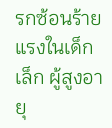รกซ้อนร้ายแรงในเด็กเล็ก ผู้สูงอายุ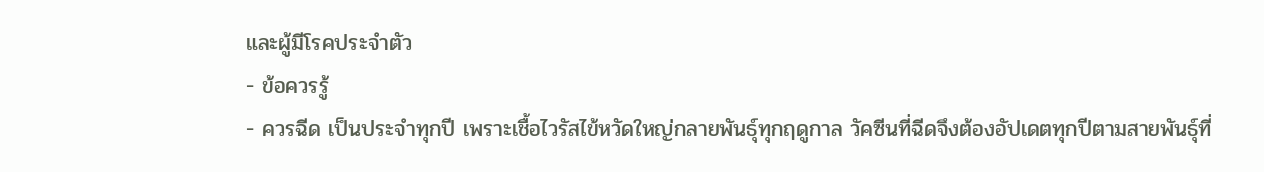และผู้มีโรคประจำตัว
- ข้อควรรู้
- ควรฉีด เป็นประจำทุกปี เพราะเชื้อไวรัสไข้หวัดใหญ่กลายพันธุ์ทุกฤดูกาล วัคซีนที่ฉีดจึงต้องอัปเดตทุกปีตามสายพันธุ์ที่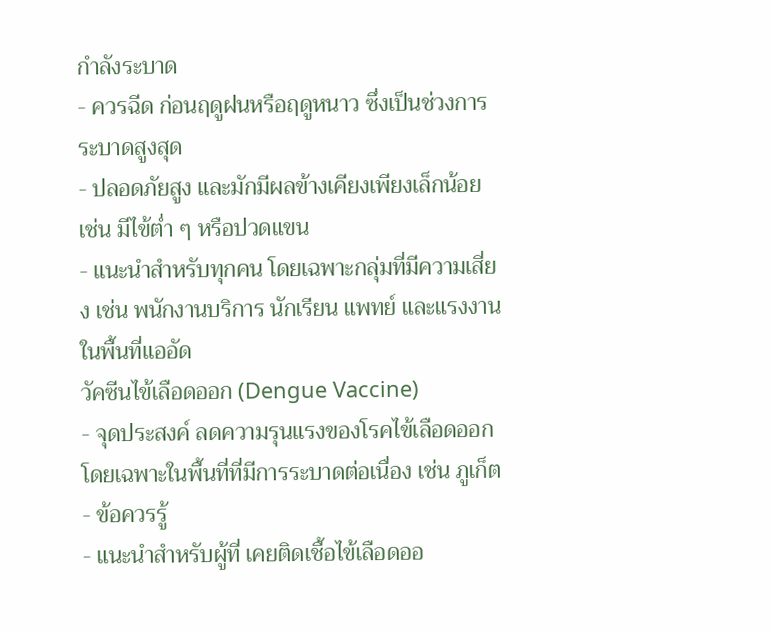กำลังระบาด
- ควรฉีด ก่อนฤดูฝนหรือฤดูหนาว ซึ่งเป็นช่วงการระบาดสูงสุด
- ปลอดภัยสูง และมักมีผลข้างเคียงเพียงเล็กน้อย เช่น มีไข้ต่ำ ๆ หรือปวดแขน
- แนะนำสำหรับทุกคน โดยเฉพาะกลุ่มที่มีความเสี่ยง เช่น พนักงานบริการ นักเรียน แพทย์ และแรงงานในพื้นที่แออัด
วัคซีนไข้เลือดออก (Dengue Vaccine)
- จุดประสงค์ ลดความรุนแรงของโรคไข้เลือดออก โดยเฉพาะในพื้นที่ที่มีการระบาดต่อเนื่อง เช่น ภูเก็ต
- ข้อควรรู้
- แนะนำสำหรับผู้ที่ เคยติดเชื้อไข้เลือดออ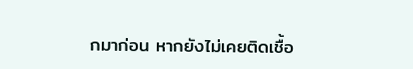กมาก่อน หากยังไม่เคยติดเชื้อ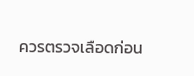ควรตรวจเลือดก่อน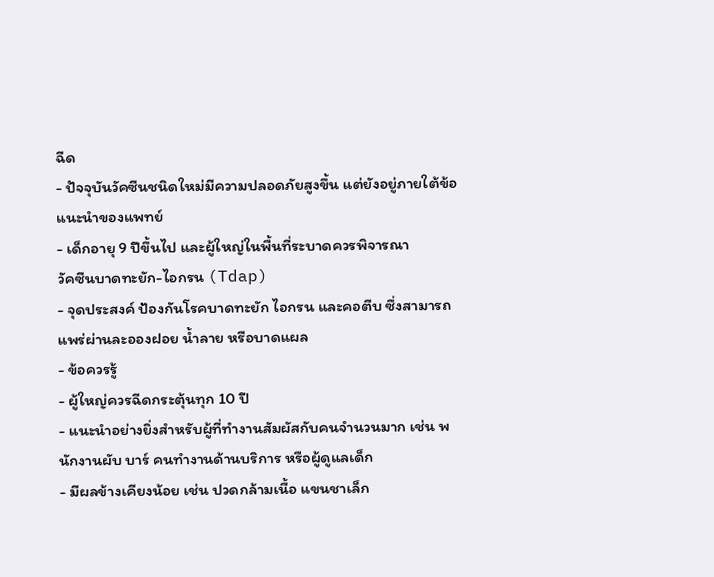ฉีด
- ปัจจุบันวัคซีนชนิดใหม่มีความปลอดภัยสูงขึ้น แต่ยังอยู่ภายใต้ข้อแนะนำของแพทย์
- เด็กอายุ 9 ปีขึ้นไป และผู้ใหญ่ในพื้นที่ระบาดควรพิจารณา
วัคซีนบาดทะยัก-ไอกรน (Tdap)
- จุดประสงค์ ป้องกันโรคบาดทะยัก ไอกรน และคอตีบ ซึ่งสามารถแพร่ผ่านละอองฝอย น้ำลาย หรือบาดแผล
- ข้อควรรู้
- ผู้ใหญ่ควรฉีดกระตุ้นทุก 10 ปี
- แนะนำอย่างยิ่งสำหรับผู้ที่ทำงานสัมผัสกับคนจำนวนมาก เช่น พนักงานผับ บาร์ คนทำงานด้านบริการ หรือผู้ดูแลเด็ก
- มีผลข้างเคียงน้อย เช่น ปวดกล้ามเนื้อ แขนชาเล็ก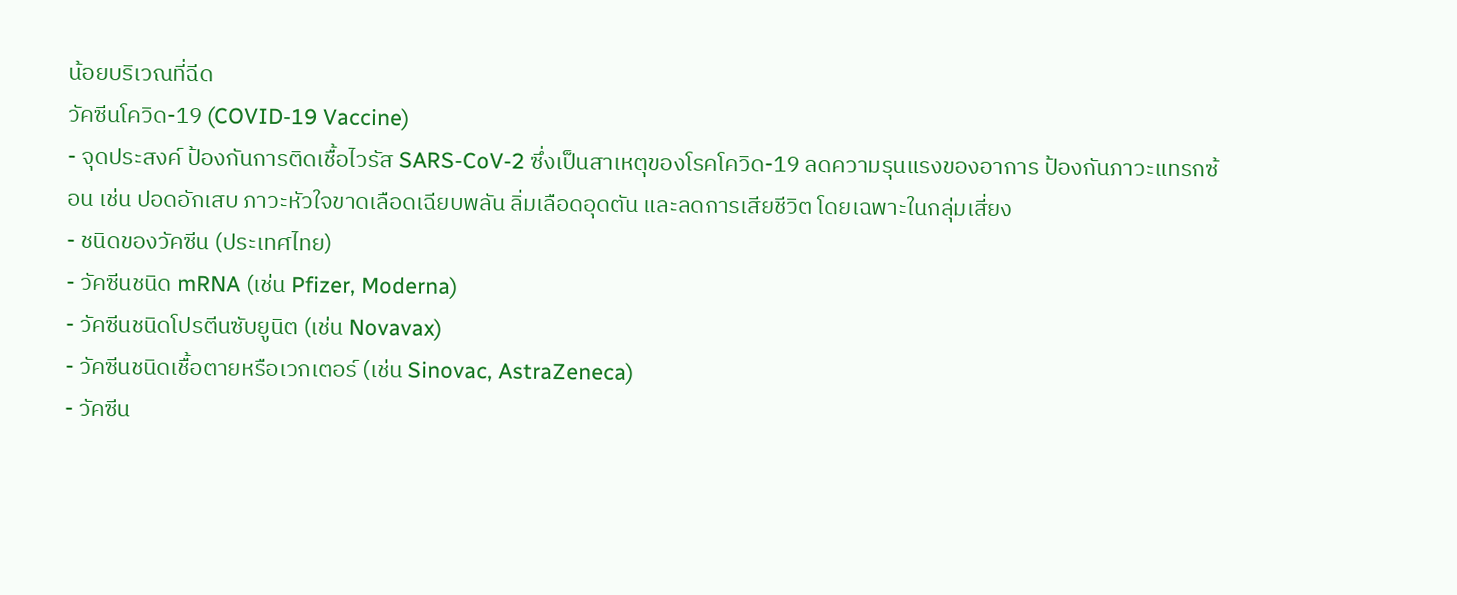น้อยบริเวณที่ฉีด
วัคซีนโควิด-19 (COVID-19 Vaccine)
- จุดประสงค์ ป้องกันการติดเชื้อไวรัส SARS-CoV-2 ซึ่งเป็นสาเหตุของโรคโควิด-19 ลดความรุนแรงของอาการ ป้องกันภาวะแทรกซ้อน เช่น ปอดอักเสบ ภาวะหัวใจขาดเลือดเฉียบพลัน ลิ่มเลือดอุดตัน และลดการเสียชีวิต โดยเฉพาะในกลุ่มเสี่ยง
- ชนิดของวัคซีน (ประเทศไทย)
- วัคซีนชนิด mRNA (เช่น Pfizer, Moderna)
- วัคซีนชนิดโปรตีนซับยูนิต (เช่น Novavax)
- วัคซีนชนิดเชื้อตายหรือเวกเตอร์ (เช่น Sinovac, AstraZeneca)
- วัคซีน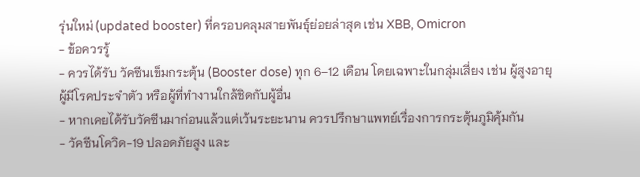รุ่นใหม่ (updated booster) ที่ครอบคลุมสายพันธุ์ย่อยล่าสุด เช่น XBB, Omicron
- ข้อควรรู้
- ควรได้รับ วัคซีนเข็มกระตุ้น (Booster dose) ทุก 6–12 เดือน โดยเฉพาะในกลุ่มเสี่ยง เช่น ผู้สูงอายุ ผู้มีโรคประจำตัว หรือผู้ที่ทำงานใกล้ชิดกับผู้อื่น
- หากเคยได้รับวัคซีนมาก่อนแล้วแต่เว้นระยะนาน ควรปรึกษาแพทย์เรื่องการกระตุ้นภูมิคุ้มกัน
- วัคซีนโควิด-19 ปลอดภัยสูง และ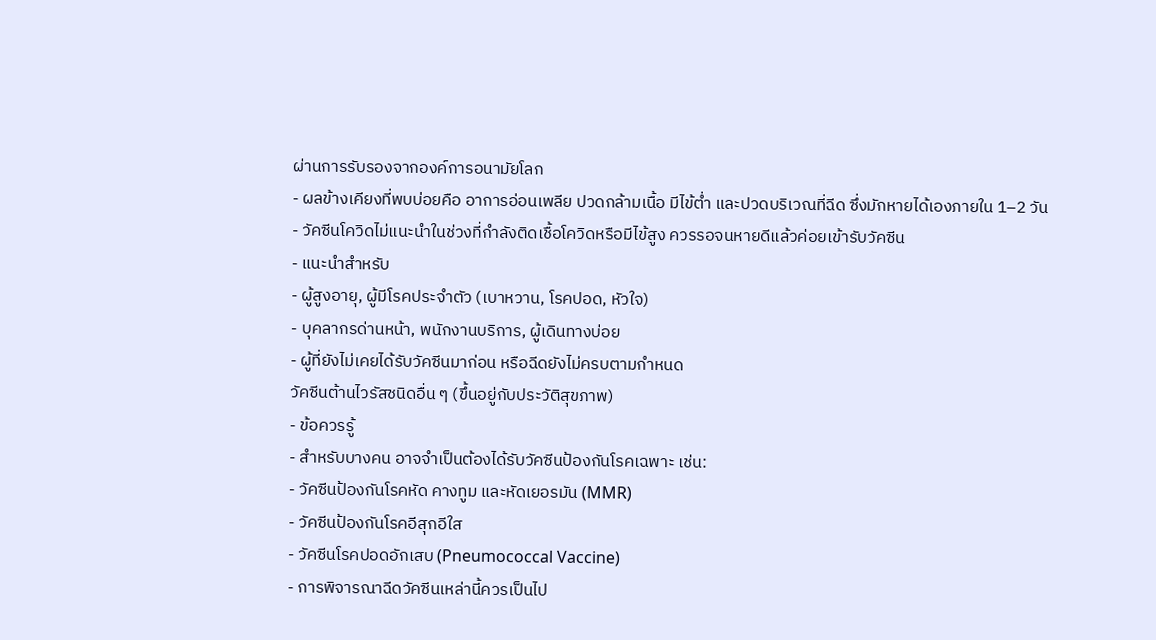ผ่านการรับรองจากองค์การอนามัยโลก
- ผลข้างเคียงที่พบบ่อยคือ อาการอ่อนเพลีย ปวดกล้ามเนื้อ มีไข้ต่ำ และปวดบริเวณที่ฉีด ซึ่งมักหายได้เองภายใน 1–2 วัน
- วัคซีนโควิดไม่แนะนำในช่วงที่กำลังติดเชื้อโควิดหรือมีไข้สูง ควรรอจนหายดีแล้วค่อยเข้ารับวัคซีน
- แนะนำสำหรับ
- ผู้สูงอายุ, ผู้มีโรคประจำตัว (เบาหวาน, โรคปอด, หัวใจ)
- บุคลากรด่านหน้า, พนักงานบริการ, ผู้เดินทางบ่อย
- ผู้ที่ยังไม่เคยได้รับวัคซีนมาก่อน หรือฉีดยังไม่ครบตามกำหนด
วัคซีนต้านไวรัสชนิดอื่น ๆ (ขึ้นอยู่กับประวัติสุขภาพ)
- ข้อควรรู้
- สำหรับบางคน อาจจำเป็นต้องได้รับวัคซีนป้องกันโรคเฉพาะ เช่น:
- วัคซีนป้องกันโรคหัด คางทูม และหัดเยอรมัน (MMR)
- วัคซีนป้องกันโรคอีสุกอีใส
- วัคซีนโรคปอดอักเสบ (Pneumococcal Vaccine)
- การพิจารณาฉีดวัคซีนเหล่านี้ควรเป็นไป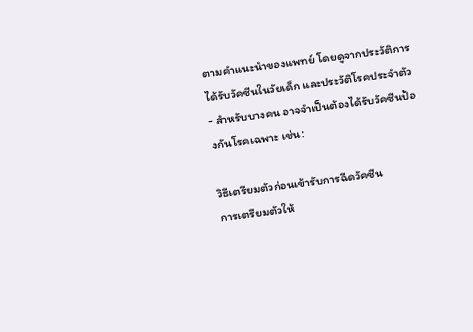ตามคำแนะนำของแพทย์ โดยดูจากประวัติการได้รับวัคซีนในวัยเด็ก และประวัติโรคประจำตัว
- สำหรับบางคน อาจจำเป็นต้องได้รับวัคซีนป้องกันโรคเฉพาะ เช่น:

วิธีเตรียมตัวก่อนเข้ารับการฉีดวัคซีน
การเตรียมตัวให้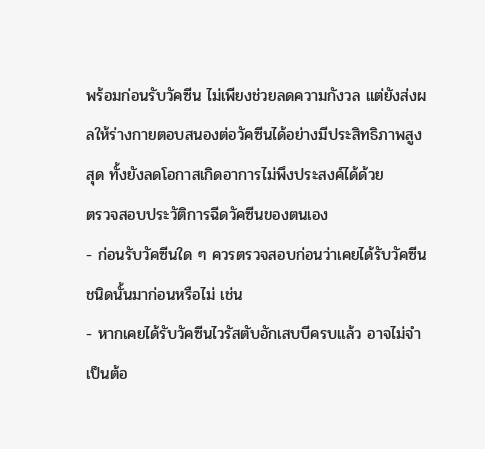พร้อมก่อนรับวัคซีน ไม่เพียงช่วยลดความกังวล แต่ยังส่งผลให้ร่างกายตอบสนองต่อวัคซีนได้อย่างมีประสิทธิภาพสูงสุด ทั้งยังลดโอกาสเกิดอาการไม่พึงประสงค์ได้ด้วย
ตรวจสอบประวัติการฉีดวัคซีนของตนเอง
- ก่อนรับวัคซีนใด ๆ ควรตรวจสอบก่อนว่าเคยได้รับวัคซีนชนิดนั้นมาก่อนหรือไม่ เช่น
- หากเคยได้รับวัคซีนไวรัสตับอักเสบบีครบแล้ว อาจไม่จำเป็นต้อ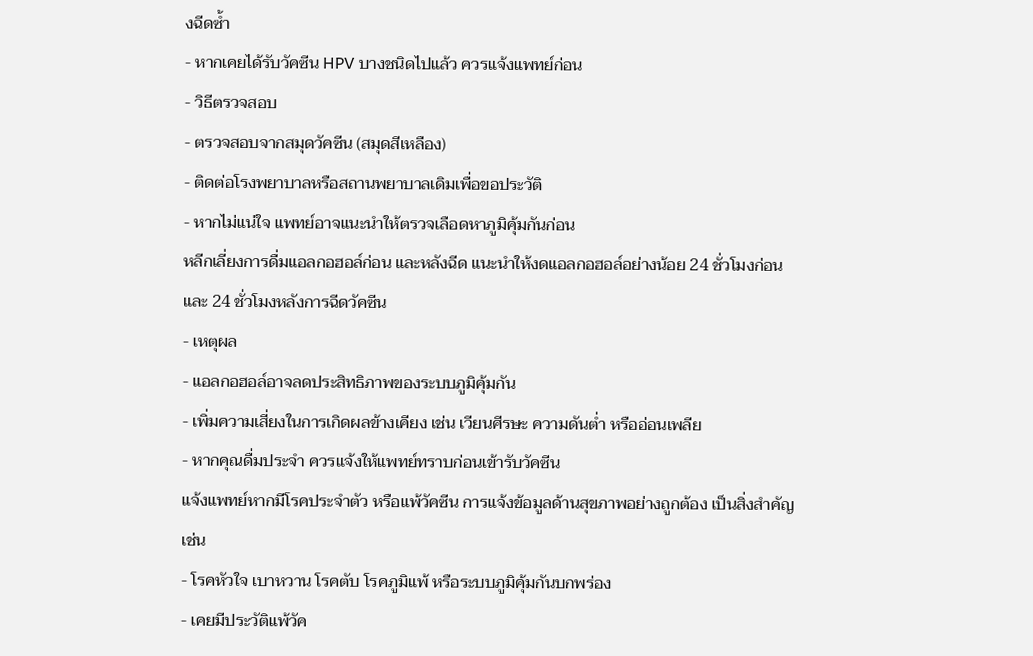งฉีดซ้ำ
- หากเคยได้รับวัคซีน HPV บางชนิดไปแล้ว ควรแจ้งแพทย์ก่อน
- วิธีตรวจสอบ
- ตรวจสอบจากสมุดวัคซีน (สมุดสีเหลือง)
- ติดต่อโรงพยาบาลหรือสถานพยาบาลเดิมเพื่อขอประวัติ
- หากไม่แน่ใจ แพทย์อาจแนะนำให้ตรวจเลือดหาภูมิคุ้มกันก่อน
หลีกเลี่ยงการดื่มแอลกอฮอล์ก่อน และหลังฉีด แนะนำให้งดแอลกอฮอล์อย่างน้อย 24 ชั่วโมงก่อน และ 24 ชั่วโมงหลังการฉีดวัคซีน
- เหตุผล
- แอลกอฮอล์อาจลดประสิทธิภาพของระบบภูมิคุ้มกัน
- เพิ่มความเสี่ยงในการเกิดผลข้างเคียง เช่น เวียนศีรษะ ความดันต่ำ หรืออ่อนเพลีย
- หากคุณดื่มประจำ ควรแจ้งให้แพทย์ทราบก่อนเข้ารับวัคซีน
แจ้งแพทย์หากมีโรคประจำตัว หรือแพ้วัคซีน การแจ้งข้อมูลด้านสุขภาพอย่างถูกต้อง เป็นสิ่งสำคัญ เช่น
- โรคหัวใจ เบาหวาน โรคตับ โรคภูมิแพ้ หรือระบบภูมิคุ้มกันบกพร่อง
- เคยมีประวัติแพ้วัค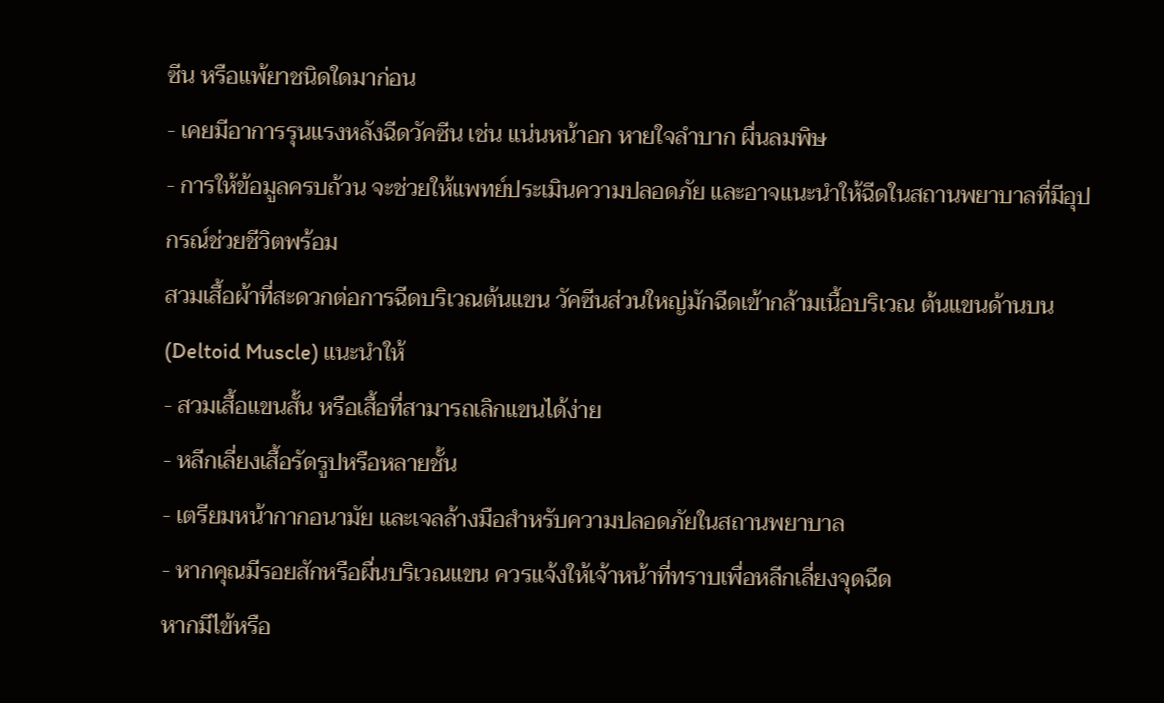ซีน หรือแพ้ยาชนิดใดมาก่อน
- เคยมีอาการรุนแรงหลังฉีดวัคซีน เช่น แน่นหน้าอก หายใจลำบาก ผื่นลมพิษ
- การให้ข้อมูลครบถ้วน จะช่วยให้แพทย์ประเมินความปลอดภัย และอาจแนะนำให้ฉีดในสถานพยาบาลที่มีอุปกรณ์ช่วยชีวิตพร้อม
สวมเสื้อผ้าที่สะดวกต่อการฉีดบริเวณต้นแขน วัคซีนส่วนใหญ่มักฉีดเข้ากล้ามเนื้อบริเวณ ต้นแขนด้านบน (Deltoid Muscle) แนะนำให้
- สวมเสื้อแขนสั้น หรือเสื้อที่สามารถเลิกแขนได้ง่าย
- หลีกเลี่ยงเสื้อรัดรูปหรือหลายชั้น
- เตรียมหน้ากากอนามัย และเจลล้างมือสำหรับความปลอดภัยในสถานพยาบาล
- หากคุณมีรอยสักหรือผื่นบริเวณแขน ควรแจ้งให้เจ้าหน้าที่ทราบเพื่อหลีกเลี่ยงจุดฉีด
หากมีไข้หรือ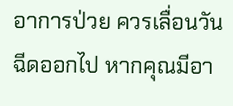อาการป่วย ควรเลื่อนวันฉีดออกไป หากคุณมีอา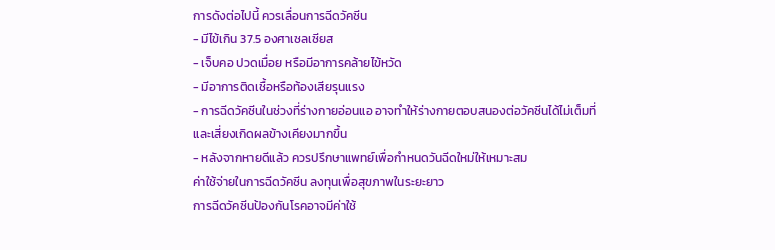การดังต่อไปนี้ ควรเลื่อนการฉีดวัคซีน
- มีไข้เกิน 37.5 องศาเซลเซียส
- เจ็บคอ ปวดเมื่อย หรือมีอาการคล้ายไข้หวัด
- มีอาการติดเชื้อหรือท้องเสียรุนแรง
- การฉีดวัคซีนในช่วงที่ร่างกายอ่อนแอ อาจทำให้ร่างกายตอบสนองต่อวัคซีนได้ไม่เต็มที่ และเสี่ยงเกิดผลข้างเคียงมากขึ้น
- หลังจากหายดีแล้ว ควรปรึกษาแพทย์เพื่อกำหนดวันฉีดใหม่ให้เหมาะสม
ค่าใช้จ่ายในการฉีดวัคซีน ลงทุนเพื่อสุขภาพในระยะยาว
การฉีดวัคซีนป้องกันโรคอาจมีค่าใช้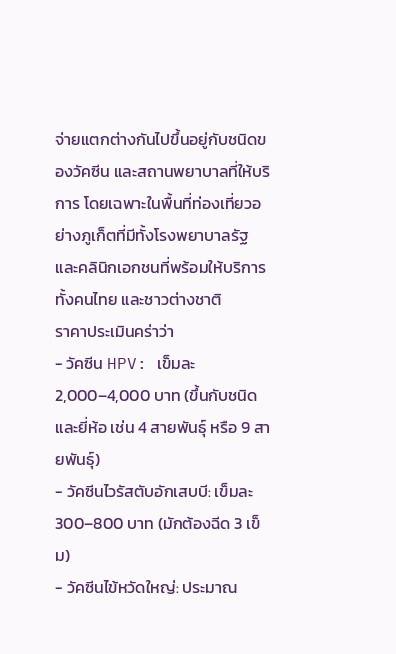จ่ายแตกต่างกันไปขึ้นอยู่กับชนิดของวัคซีน และสถานพยาบาลที่ให้บริการ โดยเฉพาะในพื้นที่ท่องเที่ยวอย่างภูเก็ตที่มีทั้งโรงพยาบาลรัฐ และคลินิกเอกชนที่พร้อมให้บริการทั้งคนไทย และชาวต่างชาติ
ราคาประเมินคร่าว่า
- วัคซีน HPV: เข็มละ 2,000–4,000 บาท (ขึ้นกับชนิด และยี่ห้อ เช่น 4 สายพันธุ์ หรือ 9 สายพันธุ์)
- วัคซีนไวรัสตับอักเสบบี: เข็มละ 300–800 บาท (มักต้องฉีด 3 เข็ม)
- วัคซีนไข้หวัดใหญ่: ประมาณ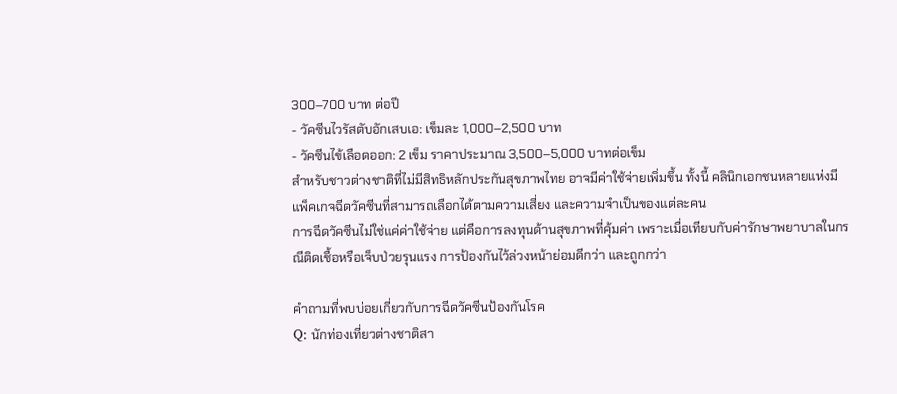300–700 บาท ต่อปี
- วัคซีนไวรัสตับอักเสบเอ: เข็มละ 1,000–2,500 บาท
- วัคซีนไข้เลือดออก: 2 เข็ม ราคาประมาณ 3,500–5,000 บาทต่อเข็ม
สำหรับชาวต่างชาติที่ไม่มีสิทธิหลักประกันสุขภาพไทย อาจมีค่าใช้จ่ายเพิ่มขึ้น ทั้งนี้ คลินิกเอกชนหลายแห่งมีแพ็คเกจฉีดวัคซีนที่สามารถเลือกได้ตามความเสี่ยง และความจำเป็นของแต่ละคน
การฉีดวัคซีนไม่ใช่แค่ค่าใช้จ่าย แต่คือการลงทุนด้านสุขภาพที่คุ้มค่า เพราะเมื่อเทียบกับค่ารักษาพยาบาลในกรณีติดเชื้อหรือเจ็บป่วยรุนแรง การป้องกันไว้ล่วงหน้าย่อมดีกว่า และถูกกว่า

คำถามที่พบบ่อยเกี่ยวกับการฉีดวัคซีนป้องกันโรค
Q: นักท่องเที่ยวต่างชาติสา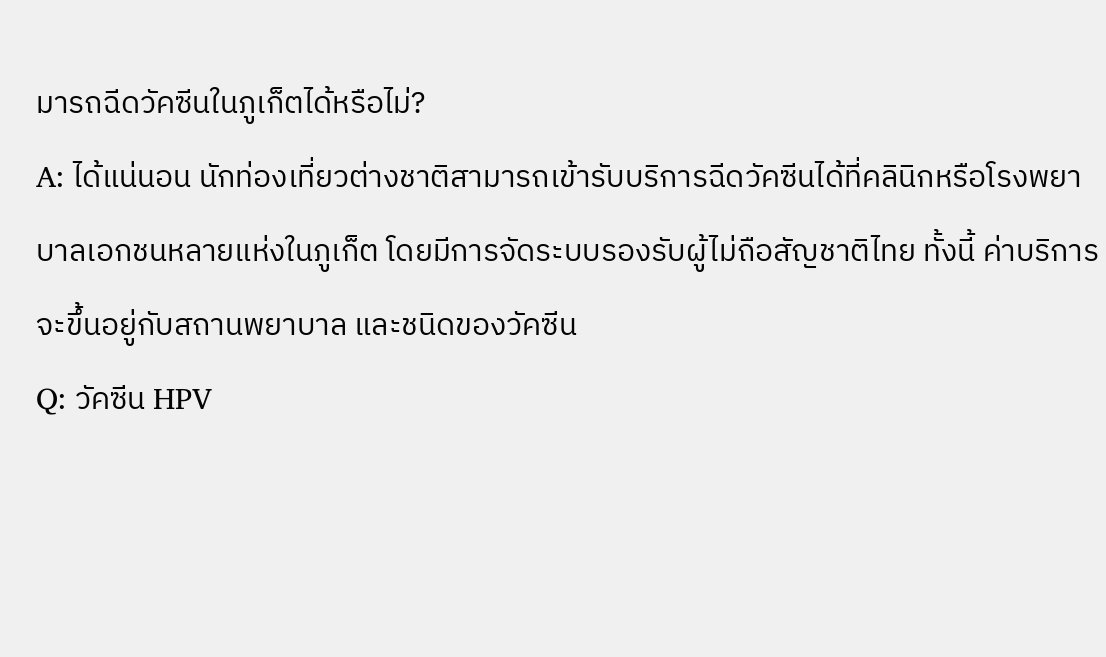มารถฉีดวัคซีนในภูเก็ตได้หรือไม่?
A: ได้แน่นอน นักท่องเที่ยวต่างชาติสามารถเข้ารับบริการฉีดวัคซีนได้ที่คลินิกหรือโรงพยาบาลเอกชนหลายแห่งในภูเก็ต โดยมีการจัดระบบรองรับผู้ไม่ถือสัญชาติไทย ทั้งนี้ ค่าบริการจะขึ้นอยู่กับสถานพยาบาล และชนิดของวัคซีน
Q: วัคซีน HPV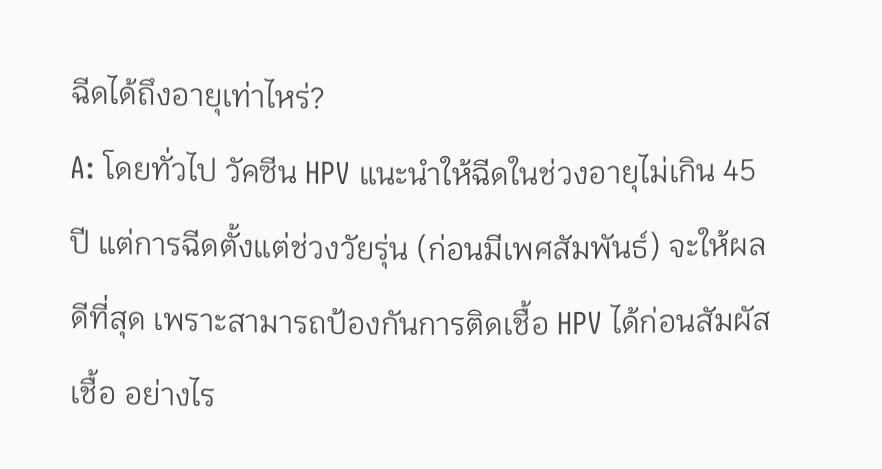ฉีดได้ถึงอายุเท่าไหร่?
A: โดยทั่วไป วัคซีน HPV แนะนำให้ฉีดในช่วงอายุไม่เกิน 45 ปี แต่การฉีดตั้งแต่ช่วงวัยรุ่น (ก่อนมีเพศสัมพันธ์) จะให้ผลดีที่สุด เพราะสามารถป้องกันการติดเชื้อ HPV ได้ก่อนสัมผัสเชื้อ อย่างไร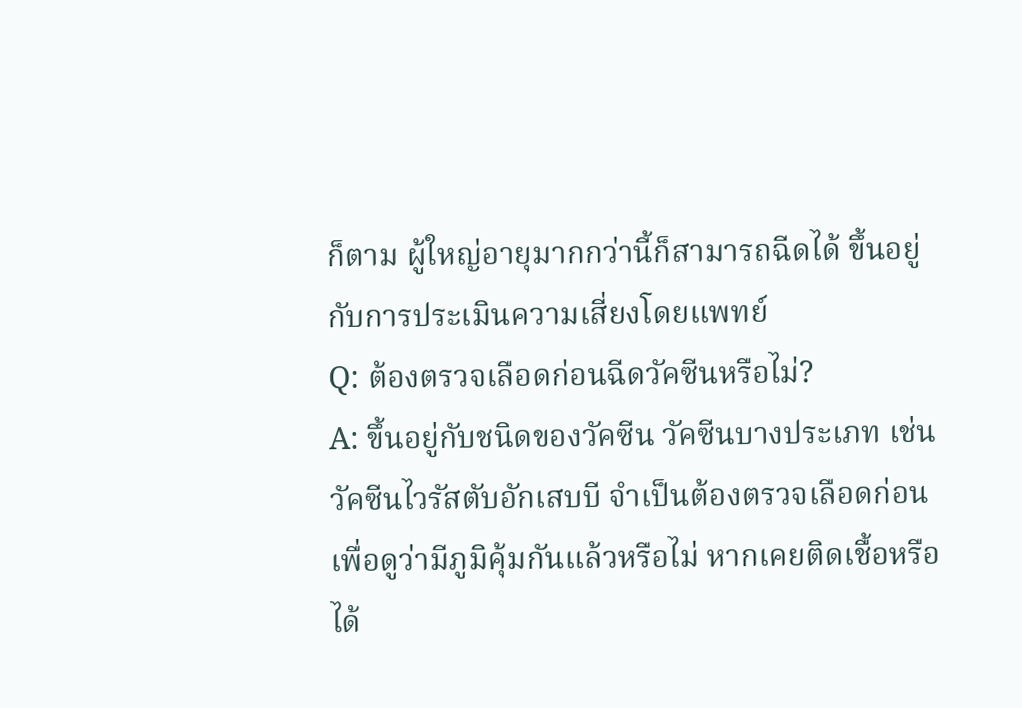ก็ตาม ผู้ใหญ่อายุมากกว่านี้ก็สามารถฉีดได้ ขึ้นอยู่กับการประเมินความเสี่ยงโดยแพทย์
Q: ต้องตรวจเลือดก่อนฉีดวัคซีนหรือไม่?
A: ขึ้นอยู่กับชนิดของวัคซีน วัคซีนบางประเภท เช่น วัคซีนไวรัสตับอักเสบบี จำเป็นต้องตรวจเลือดก่อนเพื่อดูว่ามีภูมิคุ้มกันแล้วหรือไม่ หากเคยติดเชื้อหรือได้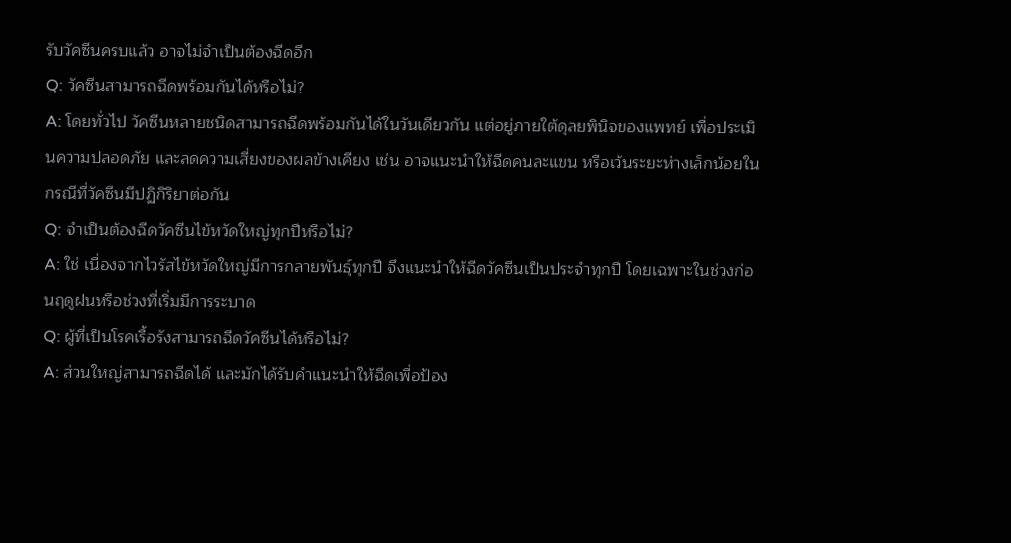รับวัคซีนครบแล้ว อาจไม่จำเป็นต้องฉีดอีก
Q: วัคซีนสามารถฉีดพร้อมกันได้หรือไม่?
A: โดยทั่วไป วัคซีนหลายชนิดสามารถฉีดพร้อมกันได้ในวันเดียวกัน แต่อยู่ภายใต้ดุลยพินิจของแพทย์ เพื่อประเมินความปลอดภัย และลดความเสี่ยงของผลข้างเคียง เช่น อาจแนะนำให้ฉีดคนละแขน หรือเว้นระยะห่างเล็กน้อยในกรณีที่วัคซีนมีปฏิกิริยาต่อกัน
Q: จำเป็นต้องฉีดวัคซีนไข้หวัดใหญ่ทุกปีหรือไม่?
A: ใช่ เนื่องจากไวรัสไข้หวัดใหญ่มีการกลายพันธุ์ทุกปี จึงแนะนำให้ฉีดวัคซีนเป็นประจำทุกปี โดยเฉพาะในช่วงก่อนฤดูฝนหรือช่วงที่เริ่มมีการระบาด
Q: ผู้ที่เป็นโรคเรื้อรังสามารถฉีดวัคซีนได้หรือไม่?
A: ส่วนใหญ่สามารถฉีดได้ และมักได้รับคำแนะนำให้ฉีดเพื่อป้อง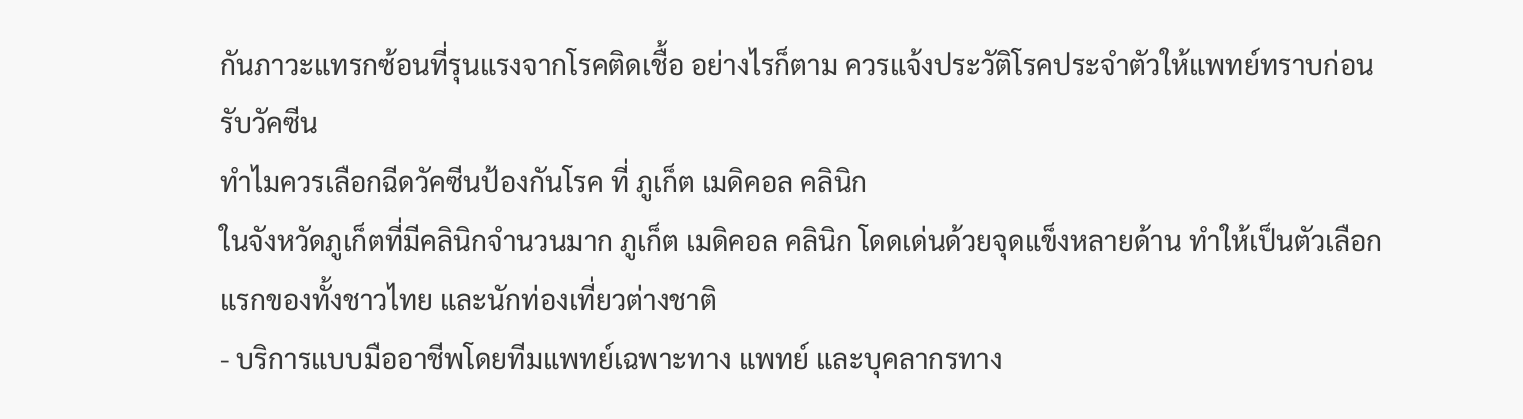กันภาวะแทรกซ้อนที่รุนแรงจากโรคติดเชื้อ อย่างไรก็ตาม ควรแจ้งประวัติโรคประจำตัวให้แพทย์ทราบก่อนรับวัคซีน
ทำไมควรเลือกฉีดวัคซีนป้องกันโรค ที่ ภูเก็ต เมดิคอล คลินิก
ในจังหวัดภูเก็ตที่มีคลินิกจำนวนมาก ภูเก็ต เมดิคอล คลินิก โดดเด่นด้วยจุดแข็งหลายด้าน ทำให้เป็นตัวเลือกแรกของทั้งชาวไทย และนักท่องเที่ยวต่างชาติ
- บริการแบบมืออาชีพโดยทีมแพทย์เฉพาะทาง แพทย์ และบุคลากรทาง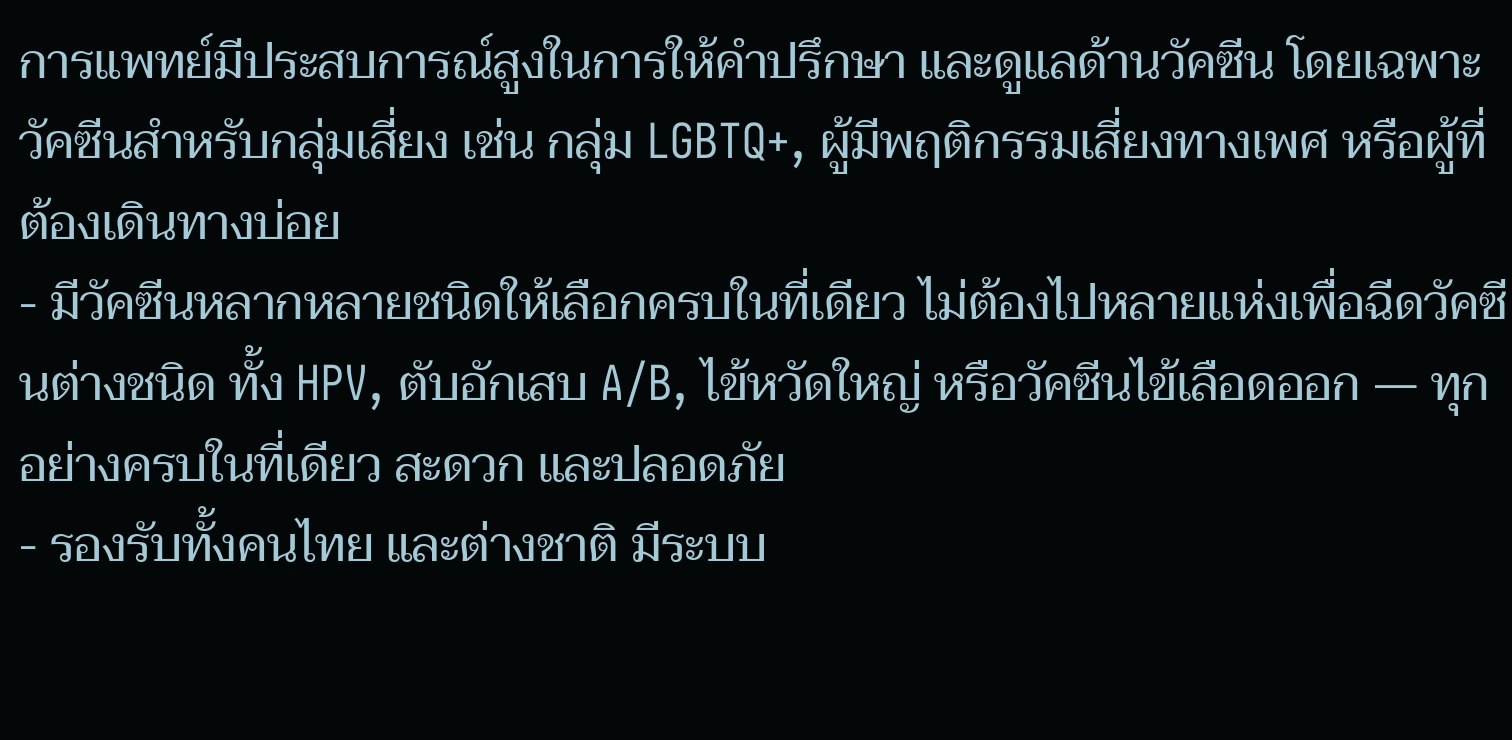การแพทย์มีประสบการณ์สูงในการให้คำปรึกษา และดูแลด้านวัคซีน โดยเฉพาะวัคซีนสำหรับกลุ่มเสี่ยง เช่น กลุ่ม LGBTQ+, ผู้มีพฤติกรรมเสี่ยงทางเพศ หรือผู้ที่ต้องเดินทางบ่อย
- มีวัคซีนหลากหลายชนิดให้เลือกครบในที่เดียว ไม่ต้องไปหลายแห่งเพื่อฉีดวัคซีนต่างชนิด ทั้ง HPV, ตับอักเสบ A/B, ไข้หวัดใหญ่ หรือวัคซีนไข้เลือดออก — ทุกอย่างครบในที่เดียว สะดวก และปลอดภัย
- รองรับทั้งคนไทย และต่างชาติ มีระบบ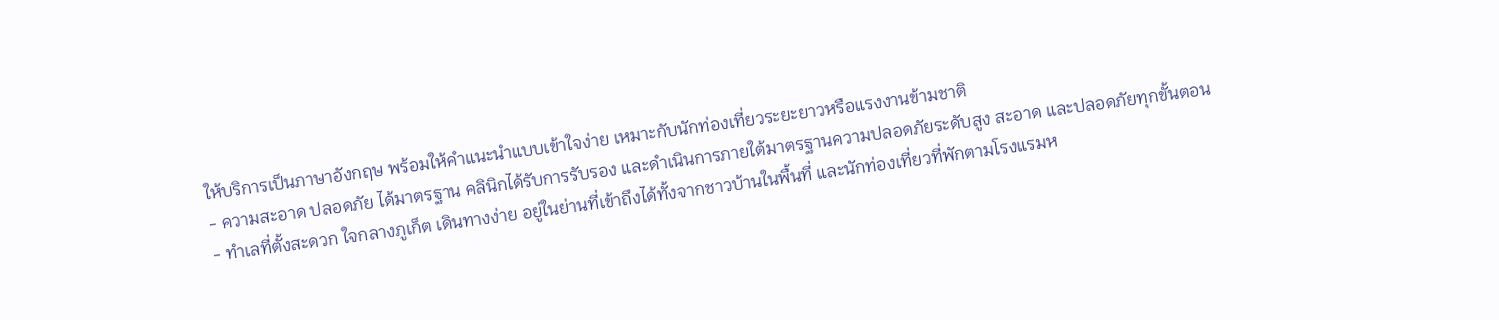ให้บริการเป็นภาษาอังกฤษ พร้อมให้คำแนะนำแบบเข้าใจง่าย เหมาะกับนักท่องเที่ยวระยะยาวหรือแรงงานข้ามชาติ
- ความสะอาด ปลอดภัย ได้มาตรฐาน คลินิกได้รับการรับรอง และดำเนินการภายใต้มาตรฐานความปลอดภัยระดับสูง สะอาด และปลอดภัยทุกขั้นตอน
- ทำเลที่ตั้งสะดวก ใจกลางภูเก็ต เดินทางง่าย อยู่ในย่านที่เข้าถึงได้ทั้งจากชาวบ้านในพื้นที่ และนักท่องเที่ยวที่พักตามโรงแรมห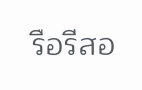รือรีสอ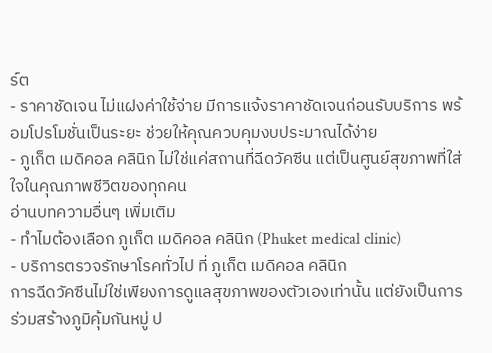ร์ต
- ราคาชัดเจน ไม่แฝงค่าใช้จ่าย มีการแจ้งราคาชัดเจนก่อนรับบริการ พร้อมโปรโมชั่นเป็นระยะ ช่วยให้คุณควบคุมงบประมาณได้ง่าย
- ภูเก็ต เมดิคอล คลินิก ไม่ใช่แค่สถานที่ฉีดวัคซีน แต่เป็นศูนย์สุขภาพที่ใส่ใจในคุณภาพชีวิตของทุกคน
อ่านบทความอื่นๆ เพิ่มเติม
- ทำไมต้องเลือก ภูเก็ต เมดิคอล คลินิก (Phuket medical clinic)
- บริการตรวจรักษาโรคทั่วไป ที่ ภูเก็ต เมดิคอล คลินิก
การฉีดวัคซีนไม่ใช่เพียงการดูแลสุขภาพของตัวเองเท่านั้น แต่ยังเป็นการร่วมสร้างภูมิคุ้มกันหมู่ ป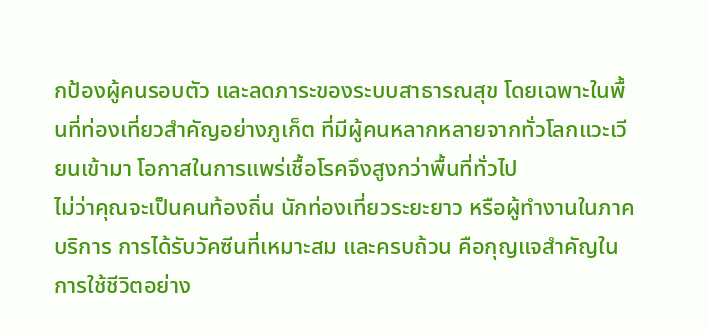กป้องผู้คนรอบตัว และลดภาระของระบบสาธารณสุข โดยเฉพาะในพื้นที่ท่องเที่ยวสำคัญอย่างภูเก็ต ที่มีผู้คนหลากหลายจากทั่วโลกแวะเวียนเข้ามา โอกาสในการแพร่เชื้อโรคจึงสูงกว่าพื้นที่ทั่วไป
ไม่ว่าคุณจะเป็นคนท้องถิ่น นักท่องเที่ยวระยะยาว หรือผู้ทำงานในภาคบริการ การได้รับวัคซีนที่เหมาะสม และครบถ้วน คือกุญแจสำคัญในการใช้ชีวิตอย่าง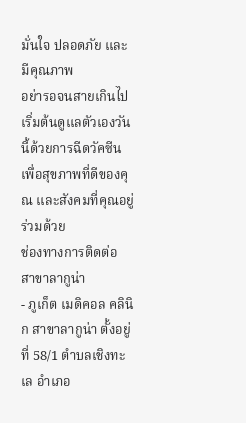มั่นใจ ปลอดภัย และมีคุณภาพ
อย่ารอจนสายเกินไป เริ่มต้นดูแลตัวเองวันนี้ด้วยการฉีดวัคซีน เพื่อสุขภาพที่ดีของคุณ และสังคมที่คุณอยู่ร่วมด้วย
ช่องทางการติดต่อ
สาขาลากูน่า
- ภูเก็ต เมดิคอล คลินิก สาขาลากูน่า ตั้งอยู่ที่ 58/1 ตำบลเชิงทะเล อำเภอ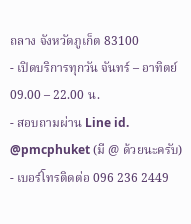ถลาง จังหวัดภูเก็ต 83100
- เปิดบริการทุกวัน จันทร์ – อาทิตย์ 09.00 – 22.00 น.
- สอบถามผ่าน Line id. @pmcphuket (มี @ ด้วยนะครับ)
- เบอร์โทรติดต่อ 096 236 2449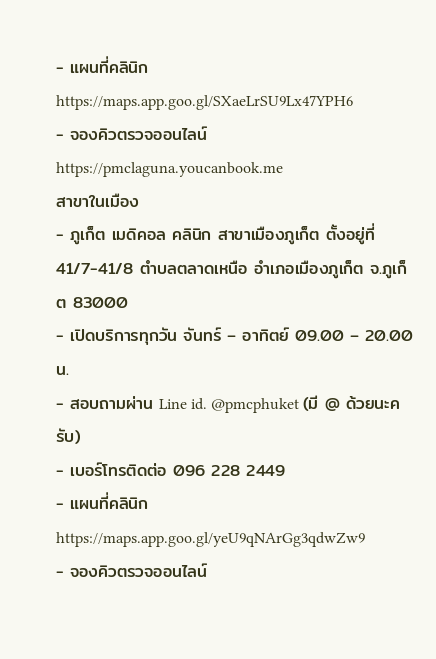- แผนที่คลินิก https://maps.app.goo.gl/SXaeLrSU9Lx47YPH6
- จองคิวตรวจออนไลน์ https://pmclaguna.youcanbook.me
สาขาในเมือง
- ภูเก็ต เมดิคอล คลินิก สาขาเมืองภูเก็ต ตั้งอยู่ที่ 41/7-41/8 ตำบลตลาดเหนือ อำเภอเมืองภูเก็ต จ.ภูเก็ต 83000
- เปิดบริการทุกวัน จันทร์ – อาทิตย์ 09.00 – 20.00 น.
- สอบถามผ่าน Line id. @pmcphuket (มี @ ด้วยนะครับ)
- เบอร์โทรติดต่อ 096 228 2449
- แผนที่คลินิก https://maps.app.goo.gl/yeU9qNArGg3qdwZw9
- จองคิวตรวจออนไลน์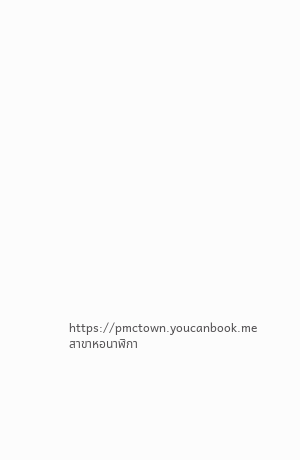https://pmctown.youcanbook.me
สาขาหอนาฬิกา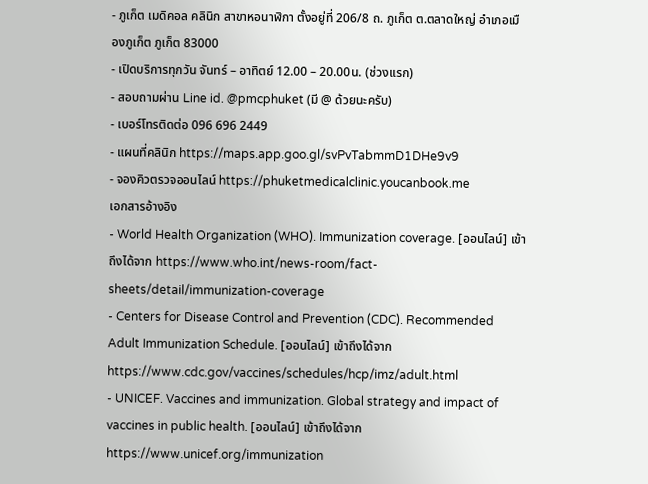- ภูเก็ต เมดิคอล คลินิก สาขาหอนาฬิกา ตั้งอยู่ที่ 206/8 ถ. ภูเก็ต ต.ตลาดใหญ่ อำเภอเมืองภูเก็ต ภูเก็ต 83000
- เปิดบริการทุกวัน จันทร์ – อาทิตย์ 12.00 – 20.00น. (ช่วงเเรก)
- สอบถามผ่าน Line id. @pmcphuket (มี @ ด้วยนะครับ)
- เบอร์โทรติดต่อ 096 696 2449
- แผนที่คลินิก https://maps.app.goo.gl/svPvTabmmD1DHe9v9
- จองคิวตรวจออนไลน์ https://phuketmedicalclinic.youcanbook.me
เอกสารอ้างอิง
- World Health Organization (WHO). Immunization coverage. [ออนไลน์] เข้าถึงได้จาก https://www.who.int/news-room/fact-sheets/detail/immunization-coverage
- Centers for Disease Control and Prevention (CDC). Recommended Adult Immunization Schedule. [ออนไลน์] เข้าถึงได้จาก https://www.cdc.gov/vaccines/schedules/hcp/imz/adult.html
- UNICEF. Vaccines and immunization. Global strategy and impact of vaccines in public health. [ออนไลน์] เข้าถึงได้จาก https://www.unicef.org/immunization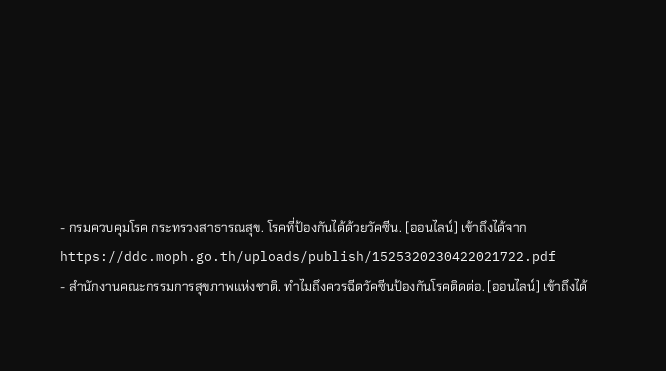- กรมควบคุมโรค กระทรวงสาธารณสุข. โรคที่ป้องกันได้ด้วยวัคซีน. [ออนไลน์] เข้าถึงได้จาก https://ddc.moph.go.th/uploads/publish/1525320230422021722.pdf
- สำนักงานคณะกรรมการสุขภาพแห่งชาติ. ทำไมถึงควรฉีดวัคซีนป้องกันโรคติดต่อ. [ออนไลน์] เข้าถึงได้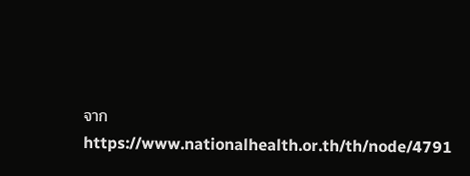จาก https://www.nationalhealth.or.th/th/node/4791